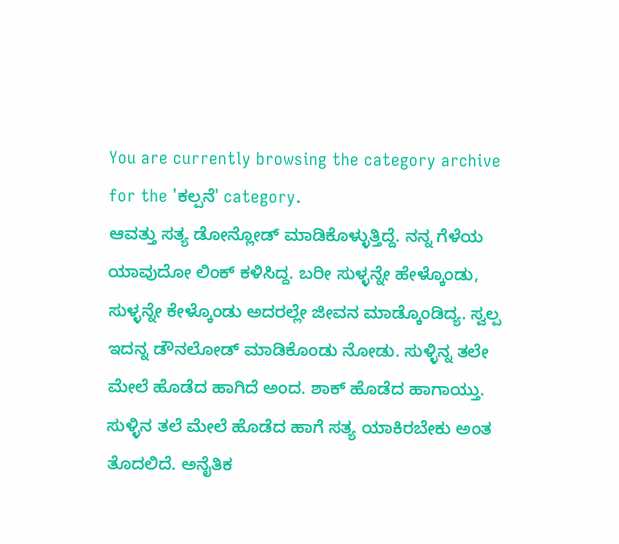You are currently browsing the category archive for the 'ಕಲ್ಪನೆ' category.
ಆವತ್ತು ಸತ್ಯ ಡೋನ್ಲೋಡ್ ಮಾಡಿಕೊಳ್ಳುತ್ತಿದ್ದೆ. ನನ್ನ ಗೆಳೆಯ ಯಾವುದೋ ಲಿಂಕ್ ಕಳಿಸಿದ್ದ. ಬರೀ ಸುಳ್ಳನ್ನೇ ಹೇಳ್ಕೊಂಡು, ಸುಳ್ಳನ್ನೇ ಕೇಳ್ಕೊಂಡು ಅದರಲ್ಲೇ ಜೀವನ ಮಾಡ್ಕೊಂಡಿದ್ಯ. ಸ್ವಲ್ಪ ಇದನ್ನ ಡೌನಲೋಡ್ ಮಾಡಿಕೊಂಡು ನೋಡು. ಸುಳ್ಳಿನ್ನ ತಲೇ ಮೇಲೆ ಹೊಡೆದ ಹಾಗಿದೆ ಅಂದ. ಶಾಕ್ ಹೊಡೆದ ಹಾಗಾಯ್ತು. ಸುಳ್ಳಿನ ತಲೆ ಮೇಲೆ ಹೊಡೆದ ಹಾಗೆ ಸತ್ಯ ಯಾಕಿರಬೇಕು ಅಂತ ತೊದಲಿದೆ. ಅನೈತಿಕ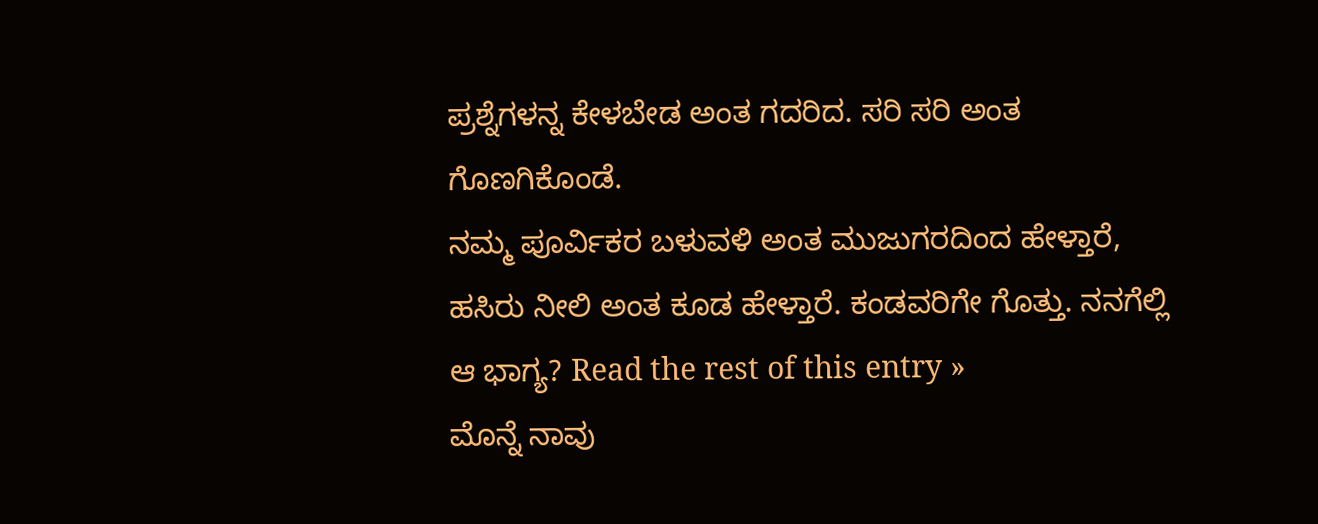ಪ್ರಶ್ನೆಗಳನ್ನ ಕೇಳಬೇಡ ಅಂತ ಗದರಿದ. ಸರಿ ಸರಿ ಅಂತ ಗೊಣಗಿಕೊಂಡೆ.
ನಮ್ಮ ಪೂರ್ವಿಕರ ಬಳುವಳಿ ಅಂತ ಮುಜುಗರದಿಂದ ಹೇಳ್ತಾರೆ, ಹಸಿರು ನೀಲಿ ಅಂತ ಕೂಡ ಹೇಳ್ತಾರೆ. ಕಂಡವರಿಗೇ ಗೊತ್ತು. ನನಗೆಲ್ಲಿ ಆ ಭಾಗ್ಯ? Read the rest of this entry »
ಮೊನ್ನೆ ನಾವು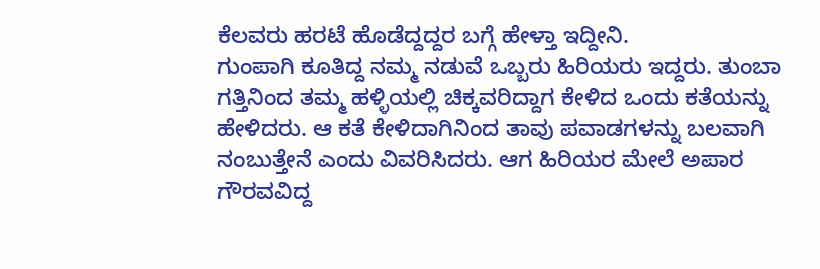ಕೆಲವರು ಹರಟೆ ಹೊಡೆದ್ದದ್ದರ ಬಗ್ಗೆ ಹೇಳ್ತಾ ಇದ್ದೀನಿ.
ಗುಂಪಾಗಿ ಕೂತಿದ್ದ ನಮ್ಮ ನಡುವೆ ಒಬ್ಬರು ಹಿರಿಯರು ಇದ್ದರು. ತುಂಬಾ ಗತ್ತಿನಿಂದ ತಮ್ಮ ಹಳ್ಳಿಯಲ್ಲಿ ಚಿಕ್ಕವರಿದ್ದಾಗ ಕೇಳಿದ ಒಂದು ಕತೆಯನ್ನು ಹೇಳಿದರು. ಆ ಕತೆ ಕೇಳಿದಾಗಿನಿಂದ ತಾವು ಪವಾಡಗಳನ್ನು ಬಲವಾಗಿ ನಂಬುತ್ತೇನೆ ಎಂದು ವಿವರಿಸಿದರು. ಆಗ ಹಿರಿಯರ ಮೇಲೆ ಅಪಾರ ಗೌರವವಿದ್ದ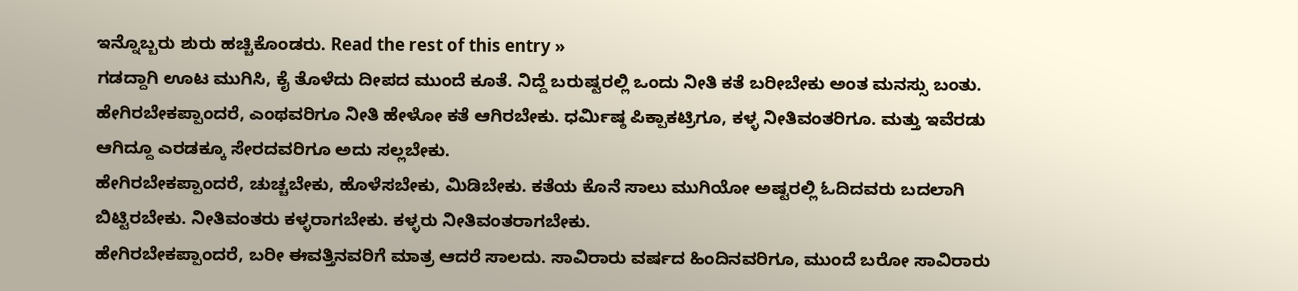ಇನ್ನೊಬ್ಬರು ಶುರು ಹಚ್ಚಿಕೊಂಡರು. Read the rest of this entry »
ಗಡದ್ದಾಗಿ ಊಟ ಮುಗಿಸಿ, ಕೈ ತೊಳೆದು ದೀಪದ ಮುಂದೆ ಕೂತೆ. ನಿದ್ದೆ ಬರುಷ್ಟರಲ್ಲಿ ಒಂದು ನೀತಿ ಕತೆ ಬರೀಬೇಕು ಅಂತ ಮನಸ್ಸು ಬಂತು.
ಹೇಗಿರಬೇಕಪ್ಪಾಂದರೆ, ಎಂಥವರಿಗೂ ನೀತಿ ಹೇಳೋ ಕತೆ ಆಗಿರಬೇಕು. ಧರ್ಮಿಷ್ಠ ಪಿಕ್ಪಾಕಟ್ರಿಗೂ, ಕಳ್ಳ ನೀತಿವಂತರಿಗೂ. ಮತ್ತು ಇವೆರಡು ಆಗಿದ್ದೂ ಎರಡಕ್ಕೂ ಸೇರದವರಿಗೂ ಅದು ಸಲ್ಲಬೇಕು.
ಹೇಗಿರಬೇಕಪ್ಪಾಂದರೆ, ಚುಚ್ಚಬೇಕು, ಹೊಳೆಸಬೇಕು, ಮಿಡಿಬೇಕು. ಕತೆಯ ಕೊನೆ ಸಾಲು ಮುಗಿಯೋ ಅಷ್ಟರಲ್ಲಿ ಓದಿದವರು ಬದಲಾಗಿ ಬಿಟ್ಟಿರಬೇಕು. ನೀತಿವಂತರು ಕಳ್ಳರಾಗಬೇಕು. ಕಳ್ಳರು ನೀತಿವಂತರಾಗಬೇಕು.
ಹೇಗಿರಬೇಕಪ್ಪಾಂದರೆ, ಬರೀ ಈವತ್ತಿನವರಿಗೆ ಮಾತ್ರ ಆದರೆ ಸಾಲದು. ಸಾವಿರಾರು ವರ್ಷದ ಹಿಂದಿನವರಿಗೂ, ಮುಂದೆ ಬರೋ ಸಾವಿರಾರು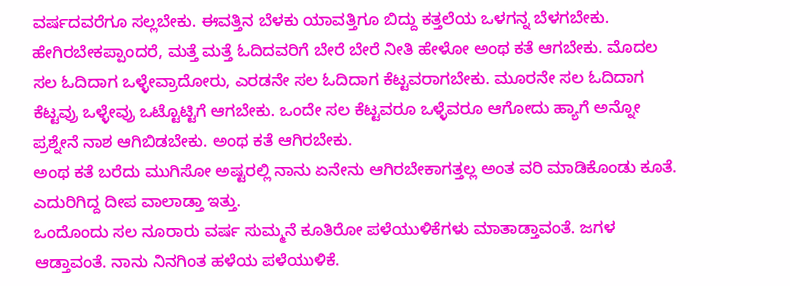ವರ್ಷದವರೆಗೂ ಸಲ್ಲಬೇಕು. ಈವತ್ತಿನ ಬೆಳಕು ಯಾವತ್ತಿಗೂ ಬಿದ್ದು ಕತ್ತಲೆಯ ಒಳಗನ್ನ ಬೆಳಗಬೇಕು.
ಹೇಗಿರಬೇಕಪ್ಪಾಂದರೆ, ಮತ್ತೆ ಮತ್ತೆ ಓದಿದವರಿಗೆ ಬೇರೆ ಬೇರೆ ನೀತಿ ಹೇಳೋ ಅಂಥ ಕತೆ ಆಗಬೇಕು. ಮೊದಲ ಸಲ ಓದಿದಾಗ ಒಳ್ಳೇವ್ರಾದೋರು, ಎರಡನೇ ಸಲ ಓದಿದಾಗ ಕೆಟ್ಟವರಾಗಬೇಕು. ಮೂರನೇ ಸಲ ಓದಿದಾಗ ಕೆಟ್ಟವ್ರು ಒಳ್ಳೇವ್ರು ಒಟ್ಟೊಟ್ಟಿಗೆ ಆಗಬೇಕು. ಒಂದೇ ಸಲ ಕೆಟ್ಟವರೂ ಒಳ್ಳೆವರೂ ಆಗೋದು ಹ್ಯಾಗೆ ಅನ್ನೋ ಪ್ರಶ್ನೇನೆ ನಾಶ ಆಗಿಬಿಡಬೇಕು. ಅಂಥ ಕತೆ ಆಗಿರಬೇಕು.
ಅಂಥ ಕತೆ ಬರೆದು ಮುಗಿಸೋ ಅಷ್ಟರಲ್ಲಿ ನಾನು ಏನೇನು ಆಗಿರಬೇಕಾಗತ್ತಲ್ಲ ಅಂತ ವರಿ ಮಾಡಿಕೊಂಡು ಕೂತೆ. ಎದುರಿಗಿದ್ದ ದೀಪ ವಾಲಾಡ್ತಾ ಇತ್ತು.
ಒಂದೊಂದು ಸಲ ನೂರಾರು ವರ್ಷ ಸುಮ್ಮನೆ ಕೂತಿರೋ ಪಳೆಯುಳಿಕೆಗಳು ಮಾತಾಡ್ತಾವಂತೆ. ಜಗಳ ಆಡ್ತಾವಂತೆ. ನಾನು ನಿನಗಿಂತ ಹಳೆಯ ಪಳೆಯುಳಿಕೆ.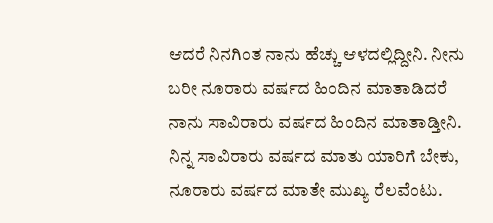ಆದರೆ ನಿನಗಿಂತ ನಾನು ಹೆಚ್ಚು ಆಳದಲ್ಲಿದ್ದೀನಿ. ನೀನು ಬರೀ ನೂರಾರು ವರ್ಷದ ಹಿಂದಿನ ಮಾತಾಡಿದರೆ ನಾನು ಸಾವಿರಾರು ವರ್ಷದ ಹಿಂದಿನ ಮಾತಾಡ್ತೀನಿ. ನಿನ್ನ ಸಾವಿರಾರು ವರ್ಷದ ಮಾತು ಯಾರಿಗೆ ಬೇಕು, ನೂರಾರು ವರ್ಷದ ಮಾತೇ ಮುಖ್ಯ ರೆಲವೆಂಟು.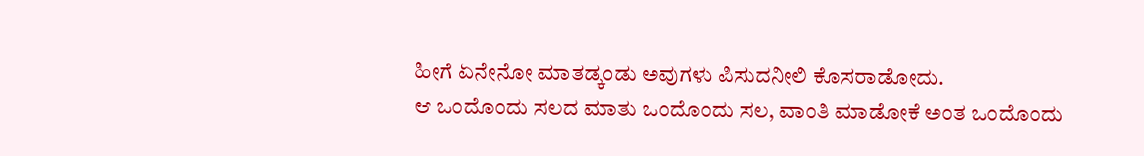ಹೀಗೆ ಏನೇನೋ ಮಾತಡ್ಕಂಡು ಅವುಗಳು ಪಿಸುದನೀಲಿ ಕೊಸರಾಡೋದು.
ಆ ಒಂದೊಂದು ಸಲದ ಮಾತು ಒಂದೊಂದು ಸಲ, ವಾಂತಿ ಮಾಡೋಕೆ ಅಂತ ಒಂದೊಂದು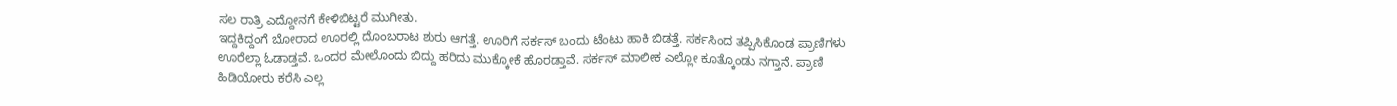ಸಲ ರಾತ್ರಿ ಎದ್ದೋನಗೆ ಕೇಳಿಬಿಟ್ಟರೆ ಮುಗೀತು.
ಇದ್ದಕಿದ್ದಂಗೆ ಬೋರಾದ ಊರಲ್ಲಿ ದೊಂಬರಾಟ ಶುರು ಆಗತ್ತೆ. ಊರಿಗೆ ಸರ್ಕಸ್ ಬಂದು ಟೆಂಟು ಹಾಕಿ ಬಿಡತ್ತೆ. ಸರ್ಕಸಿಂದ ತಪ್ಪಿಸಿಕೊಂಡ ಪ್ರಾಣಿಗಳು ಊರೆಲ್ಲಾ ಓಡಾಡ್ತವೆ. ಒಂದರ ಮೇಲೊಂದು ಬಿದ್ದು ಹರಿದು ಮುಕ್ಕೋಕೆ ಹೊರಡ್ತಾವೆ. ಸರ್ಕಸ್ ಮಾಲೀಕ ಎಲ್ಲೋ ಕೂತ್ಕೊಂಡು ನಗ್ತಾನೆ. ಪ್ರಾಣಿ ಹಿಡಿಯೋರು ಕರೆಸಿ ಎಲ್ಲ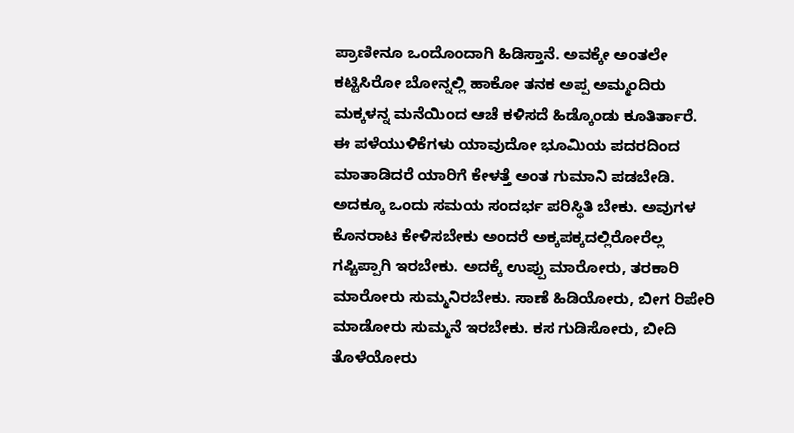ಪ್ರಾಣೀನೂ ಒಂದೊಂದಾಗಿ ಹಿಡಿಸ್ತಾನೆ. ಅವಕ್ಕೇ ಅಂತಲೇ ಕಟ್ಟಿಸಿರೋ ಬೋನ್ನಲ್ಲಿ ಹಾಕೋ ತನಕ ಅಪ್ಪ ಅಮ್ಮಂದಿರು ಮಕ್ಕಳನ್ನ ಮನೆಯಿಂದ ಆಚೆ ಕಳಿಸದೆ ಹಿಡ್ಕೊಂಡು ಕೂತಿರ್ತಾರೆ.
ಈ ಪಳೆಯುಳಿಕೆಗಳು ಯಾವುದೋ ಭೂಮಿಯ ಪದರದಿಂದ ಮಾತಾಡಿದರೆ ಯಾರಿಗೆ ಕೇಳತ್ತೆ ಅಂತ ಗುಮಾನಿ ಪಡಬೇಡಿ. ಅದಕ್ಕೂ ಒಂದು ಸಮಯ ಸಂದರ್ಭ ಪರಿಸ್ಥಿತಿ ಬೇಕು. ಅವುಗಳ ಕೊನರಾಟ ಕೇಳಿಸಬೇಕು ಅಂದರೆ ಅಕ್ಕಪಕ್ಕದಲ್ಲಿರೋರೆಲ್ಲ ಗಪ್ಚಿಪ್ಪಾಗಿ ಇರಬೇಕು. ಅದಕ್ಕೆ ಉಪ್ಪು ಮಾರೋರು, ತರಕಾರಿ ಮಾರೋರು ಸುಮ್ಮನಿರಬೇಕು. ಸಾಣೆ ಹಿಡಿಯೋರು, ಬೀಗ ರಿಪೇರಿ ಮಾಡೋರು ಸುಮ್ಮನೆ ಇರಬೇಕು. ಕಸ ಗುಡಿಸೋರು, ಬೀದಿ ತೊಳೆಯೋರು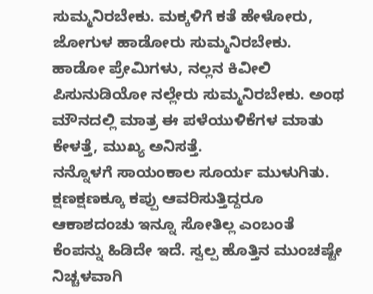ಸುಮ್ಮನಿರಬೇಕು. ಮಕ್ಕಳಿಗೆ ಕತೆ ಹೇಳೋರು, ಜೋಗುಳ ಹಾಡೋರು ಸುಮ್ಮನಿರಬೇಕು. ಹಾಡೋ ಪ್ರೇಮಿಗಳು, ನಲ್ಲನ ಕಿವೀಲಿ ಪಿಸುನುಡಿಯೋ ನಲ್ಲೇರು ಸುಮ್ಮನಿರಬೇಕು. ಅಂಥ ಮೌನದಲ್ಲಿ ಮಾತ್ರ ಈ ಪಳೆಯುಳಿಕೆಗಳ ಮಾತು ಕೇಳತ್ತೆ, ಮುಖ್ಯ ಅನಿಸತ್ತೆ.
ನನ್ನೊಳಗೆ ಸಾಯಂಕಾಲ ಸೂರ್ಯ ಮುಳುಗಿತು. ಕ್ಷಣಕ್ಷಣಕ್ಕೂ ಕಪ್ಪು ಆವರಿಸುತ್ತಿದ್ದರೂ ಆಕಾಶದಂಚು ಇನ್ನೂ ಸೋತಿಲ್ಲ ಎಂಬಂತೆ ಕೆಂಪನ್ನು ಹಿಡಿದೇ ಇದೆ. ಸ್ವಲ್ಪ ಹೊತ್ತಿನ ಮುಂಚಷ್ಟೇ ನಿಚ್ಚಳವಾಗಿ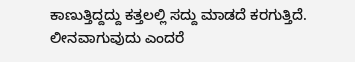ಕಾಣುತ್ತಿದ್ದದ್ದು ಕತ್ತಲಲ್ಲಿ ಸದ್ದು ಮಾಡದೆ ಕರಗುತ್ತಿದೆ. ಲೀನವಾಗುವುದು ಎಂದರೆ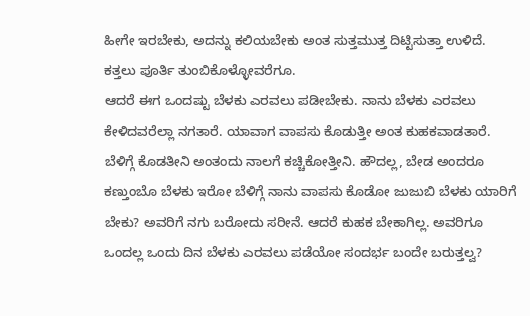ಹೀಗೇ ಇರಬೇಕು, ಅದನ್ನು ಕಲಿಯಬೇಕು ಅಂತ ಸುತ್ತಮುತ್ತ ದಿಟ್ಟಿಸುತ್ತಾ ಉಳಿದೆ. ಕತ್ತಲು ಪೂರ್ತಿ ತುಂಬಿಕೊಳ್ಳೋವರೆಗೂ.
ಆದರೆ ಈಗ ಒಂದಷ್ಟು ಬೆಳಕು ಎರವಲು ಪಡೀಬೇಕು. ನಾನು ಬೆಳಕು ಎರವಲು ಕೇಳಿದವರೆಲ್ಲಾ ನಗತಾರೆ. ಯಾವಾಗ ವಾಪಸು ಕೊಡುತ್ತೀ ಅಂತ ಕುಹಕವಾಡತಾರೆ. ಬೆಳಿಗ್ಗೆ ಕೊಡತೀನಿ ಅಂತಂದು ನಾಲಗೆ ಕಚ್ಚಿಕೋತ್ತೀನಿ. ಹೌದಲ್ಲ, ಬೇಡ ಅಂದರೂ ಕಣ್ತುಂಬೊ ಬೆಳಕು ಇರೋ ಬೆಳಿಗ್ಗೆ ನಾನು ವಾಪಸು ಕೊಡೋ ಜುಜುಬಿ ಬೆಳಕು ಯಾರಿಗೆ ಬೇಕು? ಅವರಿಗೆ ನಗು ಬರೋದು ಸರೀನೆ. ಆದರೆ ಕುಹಕ ಬೇಕಾಗಿಲ್ಲ. ಅವರಿಗೂ ಒಂದಲ್ಲ ಒಂದು ದಿನ ಬೆಳಕು ಎರವಲು ಪಡೆಯೋ ಸಂದರ್ಭ ಬಂದೇ ಬರುತ್ತಲ್ವ?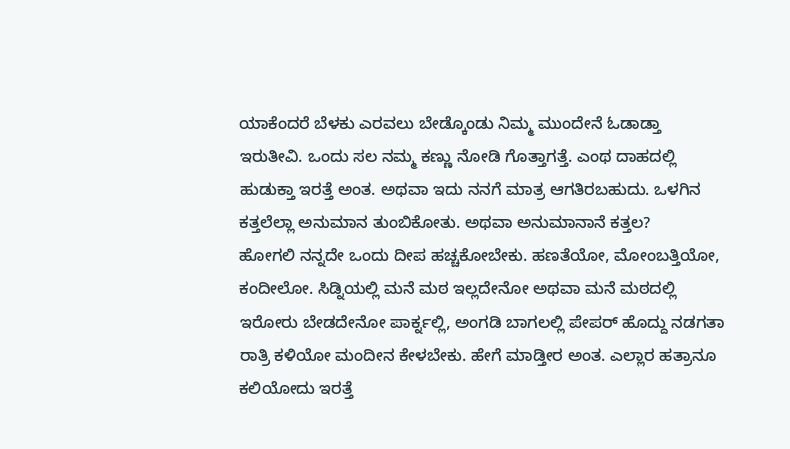ಯಾಕೆಂದರೆ ಬೆಳಕು ಎರವಲು ಬೇಡ್ಕೊಂಡು ನಿಮ್ಮ ಮುಂದೇನೆ ಓಡಾಡ್ತಾ ಇರುತೀವಿ. ಒಂದು ಸಲ ನಮ್ಮ ಕಣ್ಣು ನೋಡಿ ಗೊತ್ತಾಗತ್ತೆ. ಎಂಥ ದಾಹದಲ್ಲಿ ಹುಡುಕ್ತಾ ಇರತ್ತೆ ಅಂತ. ಅಥವಾ ಇದು ನನಗೆ ಮಾತ್ರ ಆಗತಿರಬಹುದು. ಒಳಗಿನ ಕತ್ತಲೆಲ್ಲಾ ಅನುಮಾನ ತುಂಬಿಕೋತು. ಅಥವಾ ಅನುಮಾನಾನೆ ಕತ್ತಲ?
ಹೋಗಲಿ ನನ್ನದೇ ಒಂದು ದೀಪ ಹಚ್ಚಕೋಬೇಕು. ಹಣತೆಯೋ, ಮೋಂಬತ್ತಿಯೋ, ಕಂದೀಲೋ. ಸಿಡ್ನಿಯಲ್ಲಿ ಮನೆ ಮಠ ಇಲ್ಲದೇನೋ ಅಥವಾ ಮನೆ ಮಠದಲ್ಲಿ ಇರೋರು ಬೇಡದೇನೋ ಪಾರ್ಕ್ನಲ್ಲಿ, ಅಂಗಡಿ ಬಾಗಲಲ್ಲಿ ಪೇಪರ್ ಹೊದ್ದು ನಡಗತಾ ರಾತ್ರಿ ಕಳಿಯೋ ಮಂದೀನ ಕೇಳಬೇಕು. ಹೇಗೆ ಮಾಡ್ತೀರ ಅಂತ. ಎಲ್ಲಾರ ಹತ್ರಾನೂ ಕಲಿಯೋದು ಇರತ್ತೆ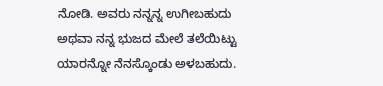ನೋಡಿ. ಅವರು ನನ್ನನ್ನ ಉಗೀಬಹುದು ಅಥವಾ ನನ್ನ ಭುಜದ ಮೇಲೆ ತಲೆಯಿಟ್ಟು ಯಾರನ್ನೋ ನೆನಸ್ಕೊಂಡು ಅಳಬಹುದು.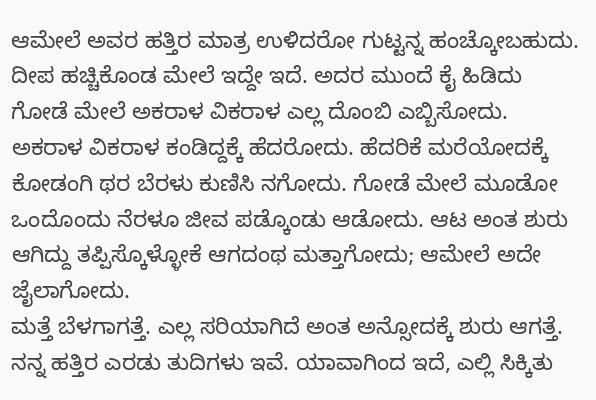ಆಮೇಲೆ ಅವರ ಹತ್ತಿರ ಮಾತ್ರ ಉಳಿದರೋ ಗುಟ್ಟನ್ನ ಹಂಚ್ಕೋಬಹುದು.
ದೀಪ ಹಚ್ಚಿಕೊಂಡ ಮೇಲೆ ಇದ್ದೇ ಇದೆ. ಅದರ ಮುಂದೆ ಕೈ ಹಿಡಿದು ಗೋಡೆ ಮೇಲೆ ಅಕರಾಳ ವಿಕರಾಳ ಎಲ್ಲ ದೊಂಬಿ ಎಬ್ಬಿಸೋದು. ಅಕರಾಳ ವಿಕರಾಳ ಕಂಡಿದ್ದಕ್ಕೆ ಹೆದರೋದು. ಹೆದರಿಕೆ ಮರೆಯೋದಕ್ಕೆ ಕೋಡಂಗಿ ಥರ ಬೆರಳು ಕುಣಿಸಿ ನಗೋದು. ಗೋಡೆ ಮೇಲೆ ಮೂಡೋ ಒಂದೊಂದು ನೆರಳೂ ಜೀವ ಪಡ್ಕೊಂಡು ಆಡೋದು. ಆಟ ಅಂತ ಶುರು ಆಗಿದ್ದು ತಪ್ಪಿಸ್ಕೊಳ್ಳೋಕೆ ಆಗದಂಥ ಮತ್ತಾಗೋದು; ಆಮೇಲೆ ಅದೇ ಜೈಲಾಗೋದು.
ಮತ್ತೆ ಬೆಳಗಾಗತ್ತೆ. ಎಲ್ಲ ಸರಿಯಾಗಿದೆ ಅಂತ ಅನ್ಸೋದಕ್ಕೆ ಶುರು ಆಗತ್ತೆ.
ನನ್ನ ಹತ್ತಿರ ಎರಡು ತುದಿಗಳು ಇವೆ. ಯಾವಾಗಿಂದ ಇದೆ, ಎಲ್ಲಿ ಸಿಕ್ಕಿತು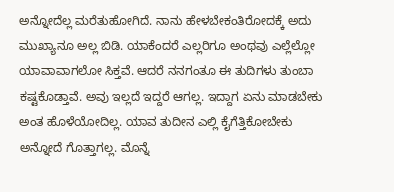ಅನ್ನೋದೆಲ್ಲ ಮರೆತುಹೋಗಿದೆ. ನಾನು ಹೇಳಬೇಕಂತಿರೋದಕ್ಕೆ ಅದು ಮುಖ್ಯಾನೂ ಅಲ್ಲ ಬಿಡಿ. ಯಾಕೆಂದರೆ ಎಲ್ಲರಿಗೂ ಅಂಥವು ಎಲ್ಲೆಲ್ಲೋ ಯಾವಾವಾಗಲೋ ಸಿಕ್ತವೆ. ಆದರೆ ನನಗಂತೂ ಈ ತುದಿಗಳು ತುಂಬಾ ಕಷ್ಟಕೊಡ್ತಾವೆ. ಅವು ಇಲ್ಲದೆ ಇದ್ದರೆ ಆಗಲ್ಲ. ಇದ್ದಾಗ ಏನು ಮಾಡಬೇಕು ಅಂತ ಹೊಳೆಯೋದಿಲ್ಲ. ಯಾವ ತುದೀನ ಎಲ್ಲಿ ಕೈಗೆತ್ತಿಕೋಬೇಕು ಅನ್ನೋದೆ ಗೊತ್ತಾಗಲ್ಲ. ಮೊನ್ನೆ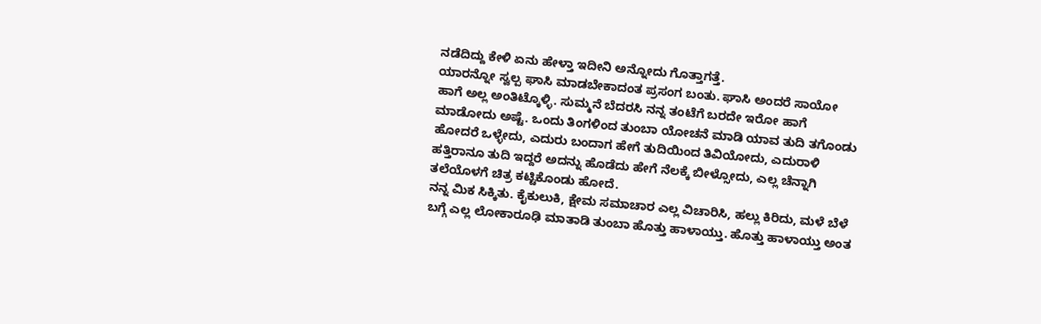ನಡೆದಿದ್ದು ಕೇಳಿ ಏನು ಹೇಳ್ತಾ ಇದೀನಿ ಅನ್ನೋದು ಗೊತ್ತಾಗತ್ತೆ.
ಯಾರನ್ನೋ ಸ್ವಲ್ಪ ಘಾಸಿ ಮಾಡಬೇಕಾದಂತ ಪ್ರಸಂಗ ಬಂತು. ಘಾಸಿ ಅಂದರೆ ಸಾಯೋ ಹಾಗೆ ಅಲ್ಲ ಅಂತಿಟ್ಕೊಳ್ಳಿ. ಸುಮ್ಮನೆ ಬೆದರಸಿ ನನ್ನ ತಂಟೆಗೆ ಬರದೇ ಇರೋ ಹಾಗೆ ಮಾಡೋದು ಅಷ್ಟೆ. ಒಂದು ತಿಂಗಳಿಂದ ತುಂಬಾ ಯೋಚನೆ ಮಾಡಿ ಯಾವ ತುದಿ ತಗೊಂಡು ಹೋದರೆ ಒಳ್ಳೇದು, ಎದುರು ಬಂದಾಗ ಹೇಗೆ ತುದಿಯಿಂದ ತಿವಿಯೋದು, ಎದುರಾಳಿ ಹತ್ತಿರಾನೂ ತುದಿ ಇದ್ದರೆ ಅದನ್ನು ಹೊಡೆದು ಹೇಗೆ ನೆಲಕ್ಕೆ ಬೀಳ್ಸೋದು, ಎಲ್ಲ ಚೆನ್ನಾಗಿ ತಲೆಯೊಳಗೆ ಚಿತ್ರ ಕಟ್ಟಿಕೊಂಡು ಹೋದೆ.
ನನ್ನ ಮಿಕ ಸಿಕ್ಕಿತು. ಕೈಕುಲುಕಿ, ಕ್ಷೇಮ ಸಮಾಚಾರ ಎಲ್ಲ ವಿಚಾರಿಸಿ, ಹಲ್ಲು ಕಿರಿದು, ಮಳೆ ಬೆಳೆ ಬಗ್ಗೆ ಎಲ್ಲ ಲೋಕಾರೂಢಿ ಮಾತಾಡಿ ತುಂಬಾ ಹೊತ್ತು ಹಾಳಾಯ್ತು. ಹೊತ್ತು ಹಾಳಾಯ್ತು ಅಂತ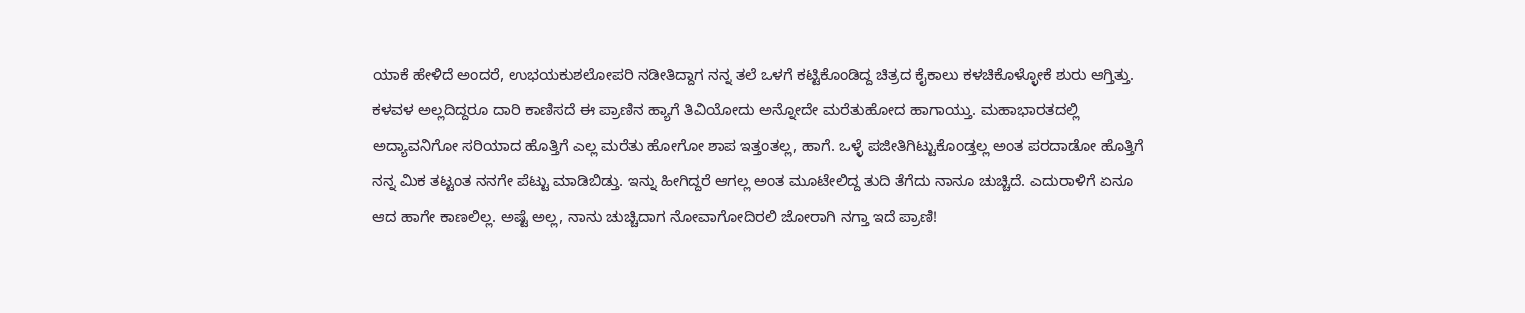ಯಾಕೆ ಹೇಳಿದೆ ಅಂದರೆ, ಉಭಯಕುಶಲೋಪರಿ ನಡೀತಿದ್ದಾಗ ನನ್ನ ತಲೆ ಒಳಗೆ ಕಟ್ಟಿಕೊಂಡಿದ್ದ ಚಿತ್ರದ ಕೈಕಾಲು ಕಳಚಿಕೊಳ್ಳೋಕೆ ಶುರು ಆಗ್ತಿತ್ತು. ಕಳವಳ ಅಲ್ಲದಿದ್ದರೂ ದಾರಿ ಕಾಣಿಸದೆ ಈ ಪ್ರಾಣಿನ ಹ್ಯಾಗೆ ತಿವಿಯೋದು ಅನ್ನೋದೇ ಮರೆತುಹೋದ ಹಾಗಾಯ್ತು. ಮಹಾಭಾರತದಲ್ಲಿ ಅದ್ಯಾವನಿಗೋ ಸರಿಯಾದ ಹೊತ್ತಿಗೆ ಎಲ್ಲ ಮರೆತು ಹೋಗೋ ಶಾಪ ಇತ್ತಂತಲ್ಲ, ಹಾಗೆ. ಒಳ್ಳೆ ಪಜೀತಿಗಿಟ್ಟುಕೊಂಡ್ತಲ್ಲ ಅಂತ ಪರದಾಡೋ ಹೊತ್ತಿಗೆ ನನ್ನ ಮಿಕ ತಟ್ಟಂತ ನನಗೇ ಪೆಟ್ಟು ಮಾಡಿಬಿಡ್ತು. ಇನ್ನು ಹೀಗಿದ್ದರೆ ಆಗಲ್ಲ ಅಂತ ಮೂಟೇಲಿದ್ದ ತುದಿ ತೆಗೆದು ನಾನೂ ಚುಚ್ಚಿದೆ. ಎದುರಾಳಿಗೆ ಏನೂ ಆದ ಹಾಗೇ ಕಾಣಲಿಲ್ಲ. ಅಷ್ಟೆ ಅಲ್ಲ, ನಾನು ಚುಚ್ಚಿದಾಗ ನೋವಾಗೋದಿರಲಿ ಜೋರಾಗಿ ನಗ್ತಾ ಇದೆ ಪ್ರಾಣಿ!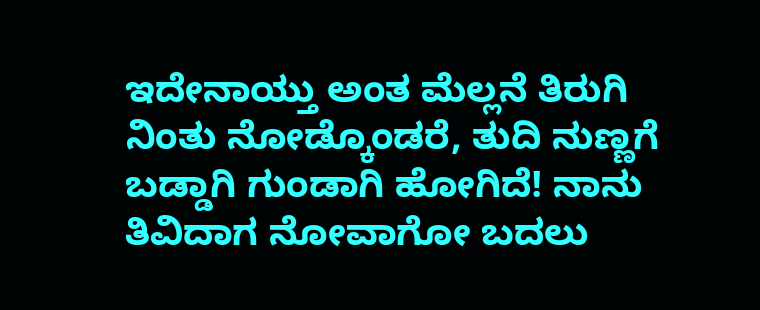ಇದೇನಾಯ್ತು ಅಂತ ಮೆಲ್ಲನೆ ತಿರುಗಿ ನಿಂತು ನೋಡ್ಕೊಂಡರೆ, ತುದಿ ನುಣ್ಣಗೆ ಬಡ್ಡಾಗಿ ಗುಂಡಾಗಿ ಹೋಗಿದೆ! ನಾನು ತಿವಿದಾಗ ನೋವಾಗೋ ಬದಲು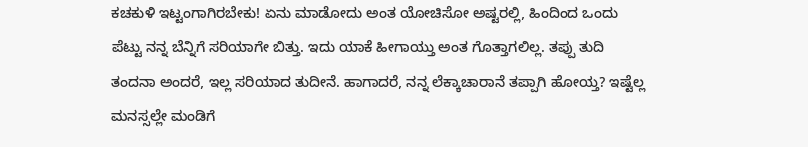ಕಚಕುಳಿ ಇಟ್ಟಂಗಾಗಿರಬೇಕು! ಏನು ಮಾಡೋದು ಅಂತ ಯೋಚಿಸೋ ಅಷ್ಟರಲ್ಲಿ, ಹಿಂದಿಂದ ಒಂದು ಪೆಟ್ಟು ನನ್ನ ಬೆನ್ನಿಗೆ ಸರಿಯಾಗೇ ಬಿತ್ತು. ಇದು ಯಾಕೆ ಹೀಗಾಯ್ತು ಅಂತ ಗೊತ್ತಾಗಲಿಲ್ಲ. ತಪ್ಪು ತುದಿ ತಂದನಾ ಅಂದರೆ, ಇಲ್ಲ ಸರಿಯಾದ ತುದೀನೆ. ಹಾಗಾದರೆ, ನನ್ನ ಲೆಕ್ಕಾಚಾರಾನೆ ತಪ್ಪಾಗಿ ಹೋಯ್ತ? ಇಷ್ಟೆಲ್ಲ ಮನಸ್ಸಲ್ಲೇ ಮಂಡಿಗೆ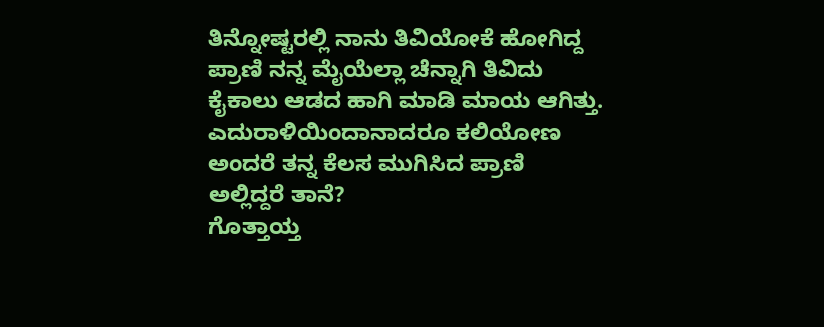ತಿನ್ನೋಷ್ಟರಲ್ಲಿ ನಾನು ತಿವಿಯೋಕೆ ಹೋಗಿದ್ದ ಪ್ರಾಣಿ ನನ್ನ ಮೈಯೆಲ್ಲಾ ಚೆನ್ನಾಗಿ ತಿವಿದು ಕೈಕಾಲು ಆಡದ ಹಾಗಿ ಮಾಡಿ ಮಾಯ ಆಗಿತ್ತು. ಎದುರಾಳಿಯಿಂದಾನಾದರೂ ಕಲಿಯೋಣ ಅಂದರೆ ತನ್ನ ಕೆಲಸ ಮುಗಿಸಿದ ಪ್ರಾಣಿ ಅಲ್ಲಿದ್ದರೆ ತಾನೆ?
ಗೊತ್ತಾಯ್ತ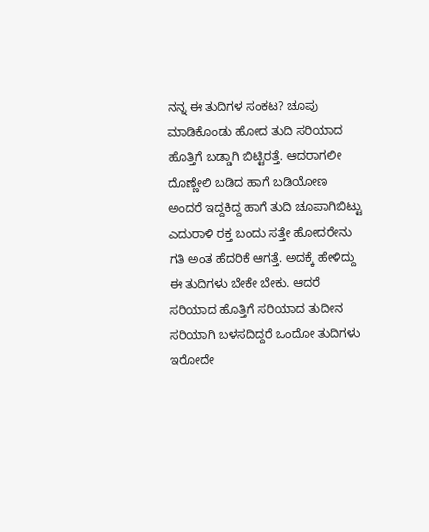ನನ್ನ ಈ ತುದಿಗಳ ಸಂಕಟ? ಚೂಪು ಮಾಡಿಕೊಂಡು ಹೋದ ತುದಿ ಸರಿಯಾದ ಹೊತ್ತಿಗೆ ಬಡ್ಡಾಗಿ ಬಿಟ್ಟಿರತ್ತೆ. ಆದರಾಗಲೀ ದೊಣ್ಣೇಲಿ ಬಡಿದ ಹಾಗೆ ಬಡಿಯೋಣ ಅಂದರೆ ಇದ್ದಕಿದ್ದ ಹಾಗೆ ತುದಿ ಚೂಪಾಗಿಬಿಟ್ಟು ಎದುರಾಳಿ ರಕ್ತ ಬಂದು ಸತ್ತೇ ಹೋದರೇನು ಗತಿ ಅಂತ ಹೆದರಿಕೆ ಆಗತ್ತೆ. ಅದಕ್ಕೆ ಹೇಳಿದ್ದು ಈ ತುದಿಗಳು ಬೇಕೇ ಬೇಕು. ಆದರೆ ಸರಿಯಾದ ಹೊತ್ತಿಗೆ ಸರಿಯಾದ ತುದೀನ ಸರಿಯಾಗಿ ಬಳಸದಿದ್ದರೆ ಒಂದೋ ತುದಿಗಳು ಇರೋದೇ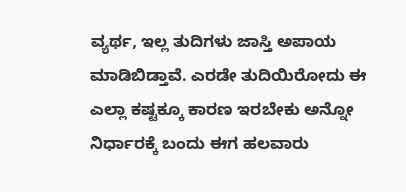ವ್ಯರ್ಥ, ಇಲ್ಲ ತುದಿಗಳು ಜಾಸ್ತಿ ಅಪಾಯ ಮಾಡಿಬಿಡ್ತಾವೆ. ಎರಡೇ ತುದಿಯಿರೋದು ಈ ಎಲ್ಲಾ ಕಷ್ಟಕ್ಕೂ ಕಾರಣ ಇರಬೇಕು ಅನ್ನೋ ನಿರ್ಧಾರಕ್ಕೆ ಬಂದು ಈಗ ಹಲವಾರು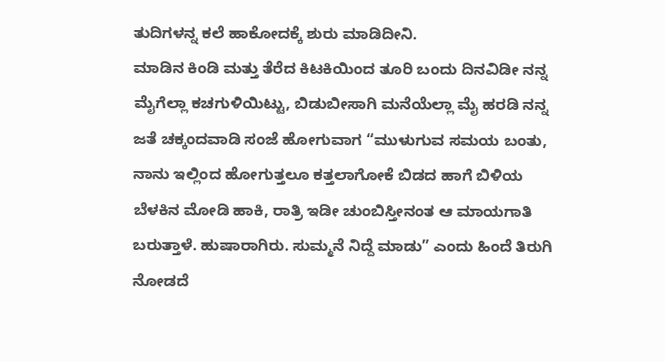ತುದಿಗಳನ್ನ ಕಲೆ ಹಾಕೋದಕ್ಕೆ ಶುರು ಮಾಡಿದೀನಿ.
ಮಾಡಿನ ಕಿಂಡಿ ಮತ್ತು ತೆರೆದ ಕಿಟಕಿಯಿಂದ ತೂರಿ ಬಂದು ದಿನವಿಡೀ ನನ್ನ ಮೈಗೆಲ್ಲಾ ಕಚಗುಳಿಯಿಟ್ಟು, ಬಿಡುಬೀಸಾಗಿ ಮನೆಯೆಲ್ಲಾ ಮೈ ಹರಡಿ ನನ್ನ ಜತೆ ಚಕ್ಕಂದವಾಡಿ ಸಂಜೆ ಹೋಗುವಾಗ “ಮುಳುಗುವ ಸಮಯ ಬಂತು, ನಾನು ಇಲ್ಲಿಂದ ಹೋಗುತ್ತಲೂ ಕತ್ತಲಾಗೋಕೆ ಬಿಡದ ಹಾಗೆ ಬಿಳಿಯ ಬೆಳಕಿನ ಮೋಡಿ ಹಾಕಿ, ರಾತ್ರಿ ಇಡೀ ಚುಂಬಿಸ್ತೀನಂತ ಆ ಮಾಯಗಾತಿ ಬರುತ್ತಾಳೆ. ಹುಷಾರಾಗಿರು. ಸುಮ್ಮನೆ ನಿದ್ದೆ ಮಾಡು” ಎಂದು ಹಿಂದೆ ತಿರುಗಿ ನೋಡದೆ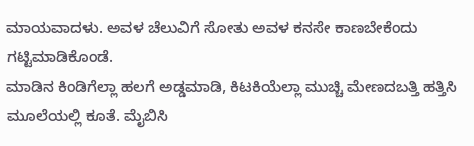ಮಾಯವಾದಳು. ಅವಳ ಚೆಲುವಿಗೆ ಸೋತು ಅವಳ ಕನಸೇ ಕಾಣಬೇಕೆಂದು ಗಟ್ಟಿಮಾಡಿಕೊಂಡೆ.
ಮಾಡಿನ ಕಿಂಡಿಗೆಲ್ಲಾ ಹಲಗೆ ಅಡ್ಡಮಾಡಿ, ಕಿಟಕಿಯೆಲ್ಲಾ ಮುಚ್ಚಿ ಮೇಣದಬತ್ತಿ ಹತ್ತಿಸಿ ಮೂಲೆಯಲ್ಲಿ ಕೂತೆ. ಮೈಬಿಸಿ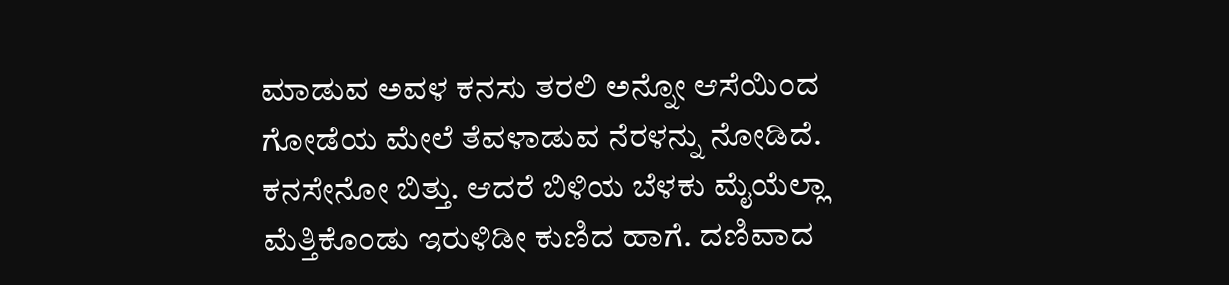ಮಾಡುವ ಅವಳ ಕನಸು ತರಲಿ ಅನ್ನೋ ಆಸೆಯಿಂದ ಗೋಡೆಯ ಮೇಲೆ ತೆವಳಾಡುವ ನೆರಳನ್ನು ನೋಡಿದೆ. ಕನಸೇನೋ ಬಿತ್ತು. ಆದರೆ ಬಿಳಿಯ ಬೆಳಕು ಮೈಯೆಲ್ಲಾ ಮೆತ್ತಿಕೊಂಡು ಇರುಳಿಡೀ ಕುಣಿದ ಹಾಗೆ. ದಣಿವಾದ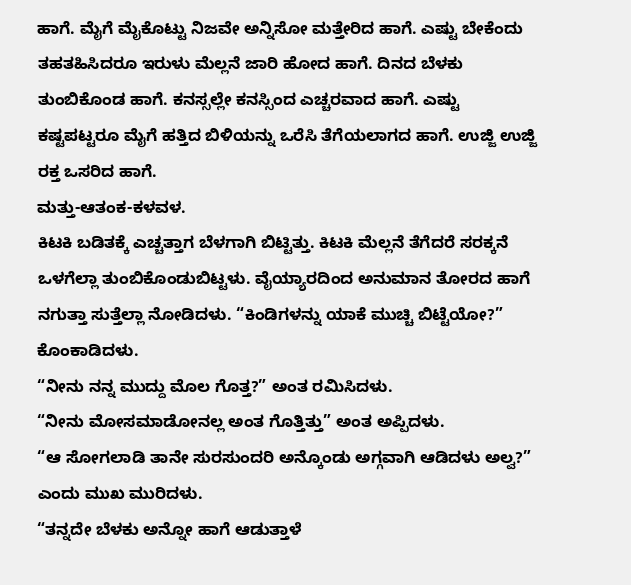ಹಾಗೆ. ಮೈಗೆ ಮೈಕೊಟ್ಟು ನಿಜವೇ ಅನ್ನಿಸೋ ಮತ್ತೇರಿದ ಹಾಗೆ. ಎಷ್ಟು ಬೇಕೆಂದು ತಹತಹಿಸಿದರೂ ಇರುಳು ಮೆಲ್ಲನೆ ಜಾರಿ ಹೋದ ಹಾಗೆ. ದಿನದ ಬೆಳಕು ತುಂಬಿಕೊಂಡ ಹಾಗೆ. ಕನಸ್ಸಲ್ಲೇ ಕನಸ್ಸಿಂದ ಎಚ್ಚರವಾದ ಹಾಗೆ. ಎಷ್ಟು ಕಷ್ಟಪಟ್ಟರೂ ಮೈಗೆ ಹತ್ತಿದ ಬಿಳಿಯನ್ನು ಒರೆಸಿ ತೆಗೆಯಲಾಗದ ಹಾಗೆ. ಉಜ್ಜಿ ಉಜ್ಜಿ ರಕ್ತ ಒಸರಿದ ಹಾಗೆ.
ಮತ್ತು-ಆತಂಕ-ಕಳವಳ.
ಕಿಟಕಿ ಬಡಿತಕ್ಕೆ ಎಚ್ಚತ್ತಾಗ ಬೆಳಗಾಗಿ ಬಿಟ್ಟಿತ್ತು. ಕಿಟಕಿ ಮೆಲ್ಲನೆ ತೆಗೆದರೆ ಸರಕ್ಕನೆ ಒಳಗೆಲ್ಲಾ ತುಂಬಿಕೊಂಡುಬಿಟ್ಟಳು. ವೈಯ್ಯಾರದಿಂದ ಅನುಮಾನ ತೋರದ ಹಾಗೆ ನಗುತ್ತಾ ಸುತ್ತೆಲ್ಲಾ ನೋಡಿದಳು. “ಕಿಂಡಿಗಳನ್ನು ಯಾಕೆ ಮುಚ್ಚಿ ಬಿಟ್ಟೆಯೋ?” ಕೊಂಕಾಡಿದಳು.
“ನೀನು ನನ್ನ ಮುದ್ದು ಮೊಲ ಗೊತ್ತ?” ಅಂತ ರಮಿಸಿದಳು.
“ನೀನು ಮೋಸಮಾಡೋನಲ್ಲ ಅಂತ ಗೊತ್ತಿತ್ತು” ಅಂತ ಅಪ್ಪಿದಳು.
“ಆ ಸೋಗಲಾಡಿ ತಾನೇ ಸುರಸುಂದರಿ ಅನ್ಕೊಂಡು ಅಗ್ಗವಾಗಿ ಆಡಿದಳು ಅಲ್ವ?” ಎಂದು ಮುಖ ಮುರಿದಳು.
“ತನ್ನದೇ ಬೆಳಕು ಅನ್ನೋ ಹಾಗೆ ಆಡುತ್ತಾಳೆ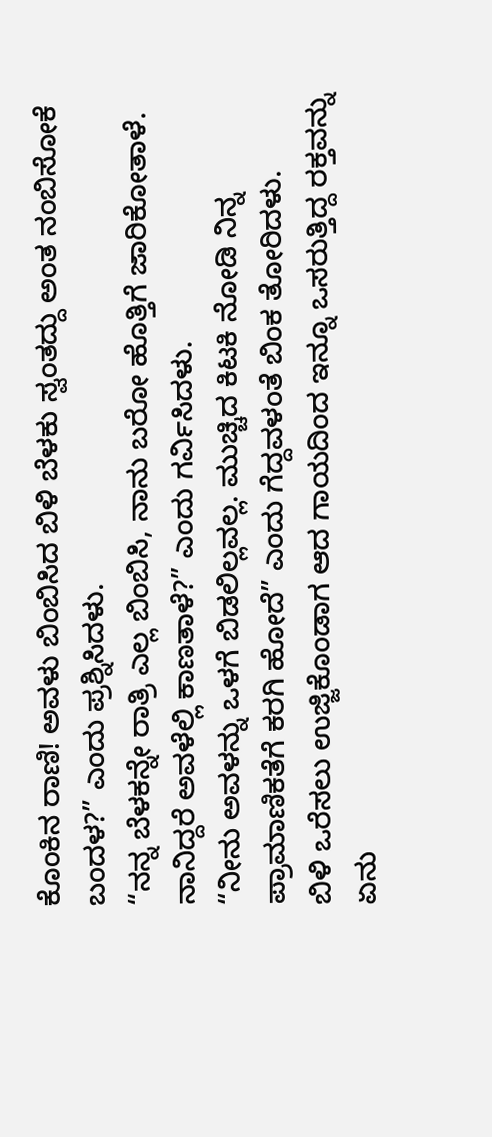ಕೊಂಕಿನ ರಾಣಿ! ಅವಳು ಬಿಂಬಿಸಿದ ಬಿಳಿ ಬೆಳಕು ಸ್ವಂತದ್ದು ಅಂತ ನಂಬಿಸೋಕೆ ಬಂದಳ?” ಎಂದು ಪ್ರಶ್ನಿಸಿದಳು.
“ನನ್ನ ಬೆಳಕನ್ನೇ ರಾತ್ರಿ ಎಲ್ಲ ಬಿಂಬಿಸಿ, ನಾನು ಬರೋ ಹೊತ್ತಿಗೆ ಜಾರಿಕೋತಾಳೆ. ನಾನಿದ್ದರೆ ಅವಳೆಲ್ಲಿ ಕಾಣತಾಳೆ?” ಎಂದು ಗರ್ವಿಸಿದಳು.
“ನೀನು ಅವಳನ್ನು ಒಳಗೆ ಬಿಡಲಿಲ್ಲವಲ್ಲ. ಮುಚ್ಚಿದ ಕಿಟಕಿ ನೋಡಿ ನಿನ್ನ ಪ್ರಾಮಾಣಿಕತೆಗೆ ಕರಗಿ ಹೋದೆ” ಎಂದು ಗೆದ್ದವಳಂತೆ ಬಿಂಕ ತೋರಿದಳು.
ಬಿಳಿ ಒರೆಸಲು ಉಜ್ಜಿಕೊಂಡಾಗ ಆದ ಗಾಯದಿಂದ ಇನ್ನೂ ಒಸರುತ್ತಿದ್ದ ರಕ್ತವನ್ನು ಏನು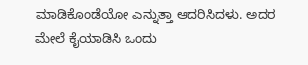ಮಾಡಿಕೊಂಡೆಯೋ ಎನ್ನುತ್ತಾ ಆದರಿಸಿದಳು. ಅದರ ಮೇಲೆ ಕೈಯಾಡಿಸಿ ಒಂದು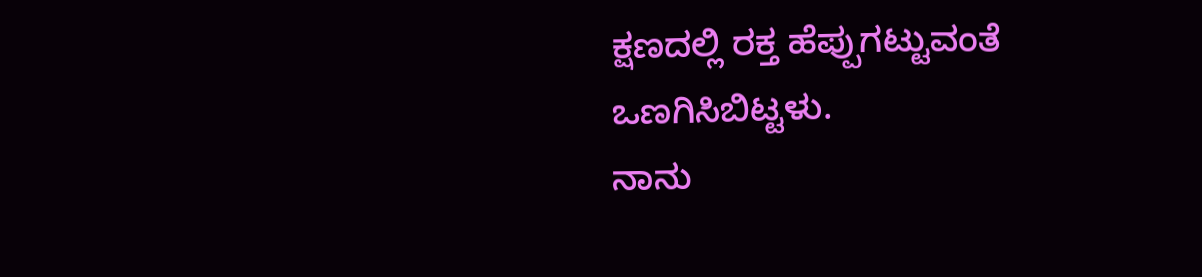ಕ್ಷಣದಲ್ಲಿ ರಕ್ತ ಹೆಪ್ಪುಗಟ್ಟುವಂತೆ ಒಣಗಿಸಿಬಿಟ್ಟಳು.
ನಾನು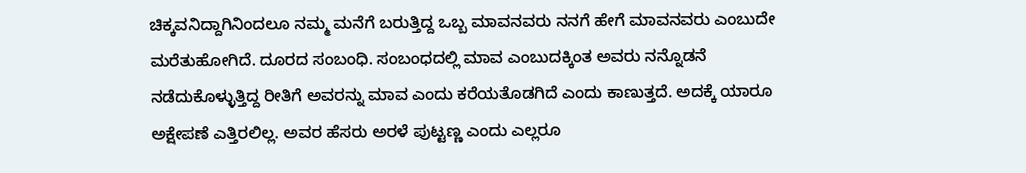ಚಿಕ್ಕವನಿದ್ದಾಗಿನಿಂದಲೂ ನಮ್ಮ ಮನೆಗೆ ಬರುತ್ತಿದ್ದ ಒಬ್ಬ ಮಾವನವರು ನನಗೆ ಹೇಗೆ ಮಾವನವರು ಎಂಬುದೇ ಮರೆತುಹೋಗಿದೆ. ದೂರದ ಸಂಬಂಧಿ. ಸಂಬಂಧದಲ್ಲಿ ಮಾವ ಎಂಬುದಕ್ಕಿಂತ ಅವರು ನನ್ನೊಡನೆ ನಡೆದುಕೊಳ್ಳುತ್ತಿದ್ದ ರೀತಿಗೆ ಅವರನ್ನು ಮಾವ ಎಂದು ಕರೆಯತೊಡಗಿದೆ ಎಂದು ಕಾಣುತ್ತದೆ. ಅದಕ್ಕೆ ಯಾರೂ ಅಕ್ಷೇಪಣೆ ಎತ್ತಿರಲಿಲ್ಲ. ಅವರ ಹೆಸರು ಅರಳೆ ಪುಟ್ಟಣ್ಣ ಎಂದು ಎಲ್ಲರೂ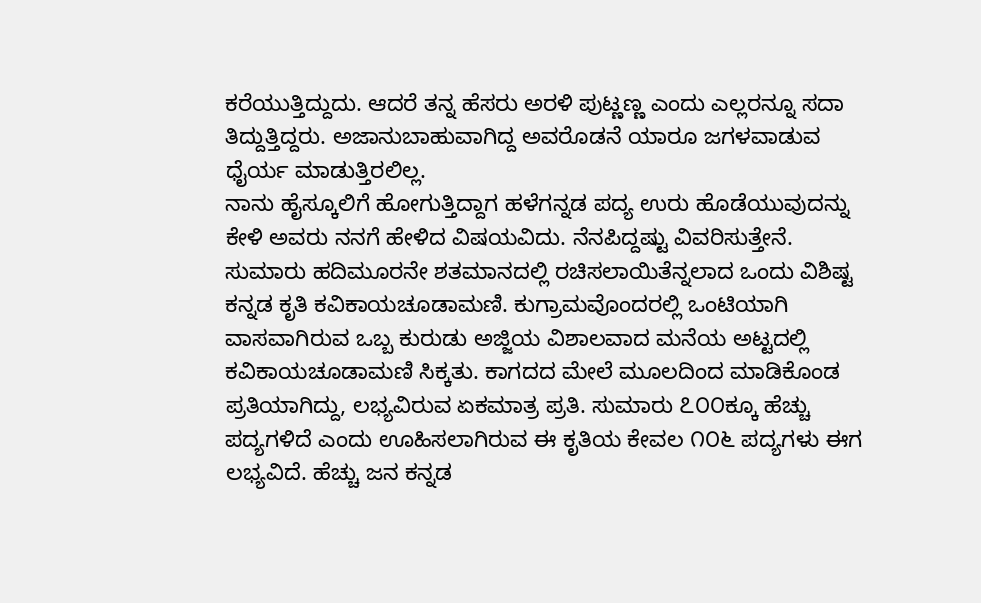ಕರೆಯುತ್ತಿದ್ದುದು. ಆದರೆ ತನ್ನ ಹೆಸರು ಅರಳಿ ಪುಟ್ಣಣ್ಣ ಎಂದು ಎಲ್ಲರನ್ನೂ ಸದಾ ತಿದ್ದುತ್ತಿದ್ದರು. ಅಜಾನುಬಾಹುವಾಗಿದ್ದ ಅವರೊಡನೆ ಯಾರೂ ಜಗಳವಾಡುವ ಧೈರ್ಯ ಮಾಡುತ್ತಿರಲಿಲ್ಲ.
ನಾನು ಹೈಸ್ಕೂಲಿಗೆ ಹೋಗುತ್ತಿದ್ದಾಗ ಹಳೆಗನ್ನಡ ಪದ್ಯ ಉರು ಹೊಡೆಯುವುದನ್ನು ಕೇಳಿ ಅವರು ನನಗೆ ಹೇಳಿದ ವಿಷಯವಿದು. ನೆನಪಿದ್ದಷ್ಟು ವಿವರಿಸುತ್ತೇನೆ.
ಸುಮಾರು ಹದಿಮೂರನೇ ಶತಮಾನದಲ್ಲಿ ರಚಿಸಲಾಯಿತೆನ್ನಲಾದ ಒಂದು ವಿಶಿಷ್ಟ ಕನ್ನಡ ಕೃತಿ ಕವಿಕಾಯಚೂಡಾಮಣಿ. ಕುಗ್ರಾಮವೊಂದರಲ್ಲಿ ಒಂಟಿಯಾಗಿ ವಾಸವಾಗಿರುವ ಒಬ್ಬ ಕುರುಡು ಅಜ್ಜಿಯ ವಿಶಾಲವಾದ ಮನೆಯ ಅಟ್ಟದಲ್ಲಿ ಕವಿಕಾಯಚೂಡಾಮಣಿ ಸಿಕ್ಕತು. ಕಾಗದದ ಮೇಲೆ ಮೂಲದಿಂದ ಮಾಡಿಕೊಂಡ ಪ್ರತಿಯಾಗಿದ್ದು, ಲಭ್ಯವಿರುವ ಏಕಮಾತ್ರ ಪ್ರತಿ. ಸುಮಾರು ೭೦೦ಕ್ಕೂ ಹೆಚ್ಚು ಪದ್ಯಗಳಿದೆ ಎಂದು ಊಹಿಸಲಾಗಿರುವ ಈ ಕೃತಿಯ ಕೇವಲ ೧೦೬ ಪದ್ಯಗಳು ಈಗ ಲಭ್ಯವಿದೆ. ಹೆಚ್ಚು ಜನ ಕನ್ನಡ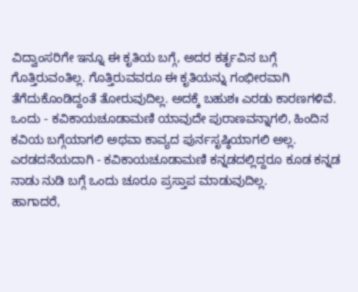ವಿದ್ವಾಂಸರಿಗೇ ಇನ್ನೂ ಈ ಕೃತಿಯ ಬಗ್ಗೆ, ಅದರ ಕರ್ತೃವಿನ ಬಗ್ಗೆ ಗೊತ್ತಿರುವಂತಿಲ್ಲ. ಗೊತ್ತಿರುವವರೂ ಈ ಕೃತಿಯನ್ನು ಗಂಭೀರವಾಗಿ ತೆಗೆದುಕೊಂಡಿದ್ದಂತೆ ತೋರುವುದಿಲ್ಲ. ಅದಕ್ಕೆ ಬಹುಶಃ ಎರಡು ಕಾರಣಗಳಿವೆ. ಒಂದು - ಕವಿಕಾಯಚೂಡಾಮಣಿ ಯಾವುದೇ ಪುರಾಣವನ್ನಾಗಲಿ, ಹಿಂದಿನ ಕವಿಯ ಬಗ್ಗೆಯಾಗಲಿ ಅಥವಾ ಕಾವ್ಯದ ಪುರ್ನಸೃಷ್ಠಿಯಾಗಲಿ ಅಲ್ಲ. ಎರಡದನೆಯದಾಗಿ - ಕವಿಕಾಯಚೂಡಾಮಣಿ ಕನ್ನಡದಲ್ಲಿದ್ದರೂ ಕೂಡ ಕನ್ನಡ ನಾಡು ನುಡಿ ಬಗ್ಗೆ ಒಂದು ಚೂರೂ ಪ್ರಸ್ತಾಪ ಮಾಡುವುದಿಲ್ಲ.
ಹಾಗಾದರೆ,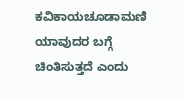ಕವಿಕಾಯಚೂಡಾಮಣಿ ಯಾವುದರ ಬಗ್ಗೆ ಚಿಂತಿಸುತ್ತದೆ ಎಂದು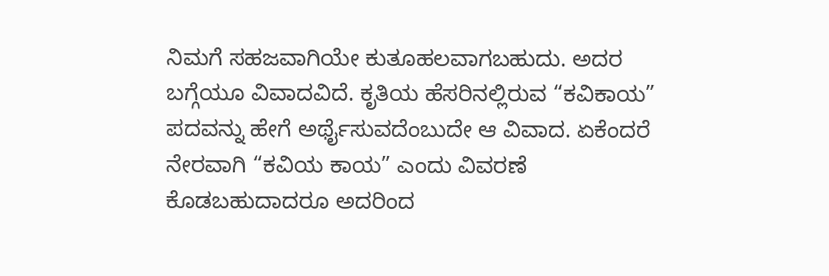ನಿಮಗೆ ಸಹಜವಾಗಿಯೇ ಕುತೂಹಲವಾಗಬಹುದು. ಅದರ ಬಗ್ಗೆಯೂ ವಿವಾದವಿದೆ. ಕೃತಿಯ ಹೆಸರಿನಲ್ಲಿರುವ “ಕವಿಕಾಯ” ಪದವನ್ನು ಹೇಗೆ ಅರ್ಥೈಸುವದೆಂಬುದೇ ಆ ವಿವಾದ. ಏಕೆಂದರೆ ನೇರವಾಗಿ “ಕವಿಯ ಕಾಯ” ಎಂದು ವಿವರಣೆ ಕೊಡಬಹುದಾದರೂ ಅದರಿಂದ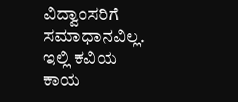ವಿದ್ವಾಂಸರಿಗೆ ಸಮಾಧಾನವಿಲ್ಲ. ಇಲ್ಲಿ ಕವಿಯ ಕಾಯ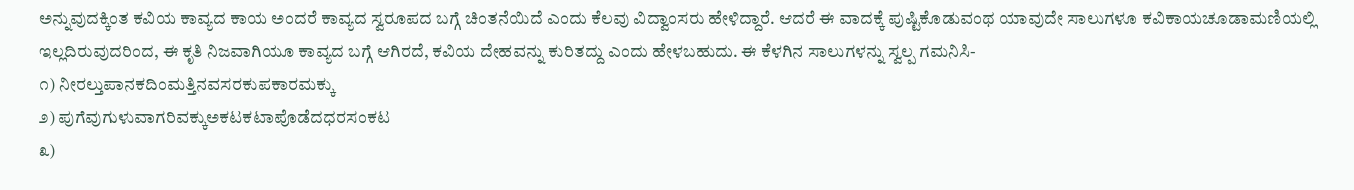ಅನ್ನುವುದಕ್ಕಿಂತ ಕವಿಯ ಕಾವ್ಯದ ಕಾಯ ಅಂದರೆ ಕಾವ್ಯದ ಸ್ವರೂಪದ ಬಗ್ಗೆ ಚಿಂತನೆಯಿದೆ ಎಂದು ಕೆಲವು ವಿದ್ವಾಂಸರು ಹೇಳಿದ್ದಾರೆ. ಆದರೆ ಈ ವಾದಕ್ಕೆ ಪುಷ್ಟಿಕೊಡುವಂಥ ಯಾವುದೇ ಸಾಲುಗಳೂ ಕವಿಕಾಯಚೂಡಾಮಣಿಯಲ್ಲಿ ಇಲ್ಲದಿರುವುದರಿಂದ, ಈ ಕೃತಿ ನಿಜವಾಗಿಯೂ ಕಾವ್ಯದ ಬಗ್ಗೆ ಆಗಿರದೆ, ಕವಿಯ ದೇಹವನ್ನು ಕುರಿತದ್ದು ಎಂದು ಹೇಳಬಹುದು. ಈ ಕೆಳಗಿನ ಸಾಲುಗಳನ್ನು ಸ್ವಲ್ಪ ಗಮನಿಸಿ-
೧) ನೀರಲ್ತುಪಾನಕದಿಂಮತ್ತಿನವಸರಕುಪಕಾರಮಕ್ಕು
೨) ಪುಗೆವುಗುಳುವಾಗರಿವಕ್ಕುಅಕಟಕಟಾಪೊಡೆದಧರಸಂಕಟ
೩)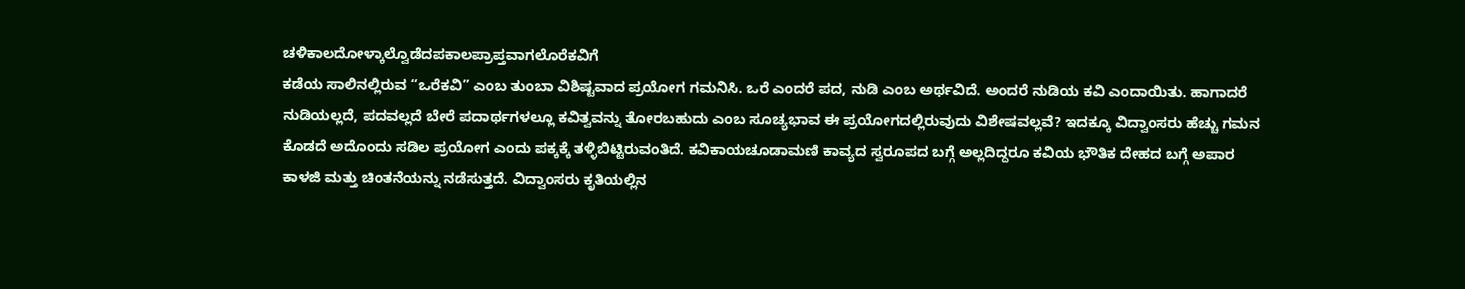ಚಳಿಕಾಲದೋಳ್ಕಾಲ್ವೊಡೆದಪಕಾಲಪ್ರಾಪ್ತವಾಗಲೊರೆಕವಿಗೆ
ಕಡೆಯ ಸಾಲಿನಲ್ಲಿರುವ “ಒರೆಕವಿ” ಎಂಬ ತುಂಬಾ ವಿಶಿಷ್ಟವಾದ ಪ್ರಯೋಗ ಗಮನಿಸಿ. ಒರೆ ಎಂದರೆ ಪದ, ನುಡಿ ಎಂಬ ಅರ್ಥವಿದೆ. ಅಂದರೆ ನುಡಿಯ ಕವಿ ಎಂದಾಯಿತು. ಹಾಗಾದರೆ ನುಡಿಯಲ್ಲದೆ, ಪದವಲ್ಲದೆ ಬೇರೆ ಪದಾರ್ಥಗಳಲ್ಲೂ ಕವಿತ್ವವನ್ನು ತೋರಬಹುದು ಎಂಬ ಸೂಚ್ಯಭಾವ ಈ ಪ್ರಯೋಗದಲ್ಲಿರುವುದು ವಿಶೇಷವಲ್ಲವೆ? ಇದಕ್ಕೂ ವಿದ್ವಾಂಸರು ಹೆಚ್ಚು ಗಮನ ಕೊಡದೆ ಅದೊಂದು ಸಡಿಲ ಪ್ರಯೋಗ ಎಂದು ಪಕ್ಕಕ್ಕೆ ತಳ್ಳಿಬಿಟ್ಟಿರುವಂತಿದೆ. ಕವಿಕಾಯಚೂಡಾಮಣಿ ಕಾವ್ಯದ ಸ್ವರೂಪದ ಬಗ್ಗೆ ಅಲ್ಲದಿದ್ದರೂ ಕವಿಯ ಭೌತಿಕ ದೇಹದ ಬಗ್ಗೆ ಅಪಾರ ಕಾಳಜಿ ಮತ್ತು ಚಿಂತನೆಯನ್ನು ನಡೆಸುತ್ತದೆ. ವಿದ್ವಾಂಸರು ಕೃತಿಯಲ್ಲಿನ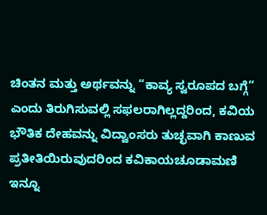ಚಿಂತನ ಮತ್ತು ಅರ್ಥವನ್ನು “ಕಾವ್ಯ ಸ್ವರೂಪದ ಬಗ್ಗೆ” ಎಂದು ತಿರುಗಿಸುವಲ್ಲಿ ಸಫಲರಾಗಿಲ್ಲದ್ದರಿಂದ, ಕವಿಯ ಭೌತಿಕ ದೇಹವನ್ನು ವಿದ್ವಾಂಸರು ತುಚ್ಛವಾಗಿ ಕಾಣುವ ಪ್ರತೀತಿಯಿರುವುದರಿಂದ ಕವಿಕಾಯಚೂಡಾಮಣಿ ಇನ್ನೂ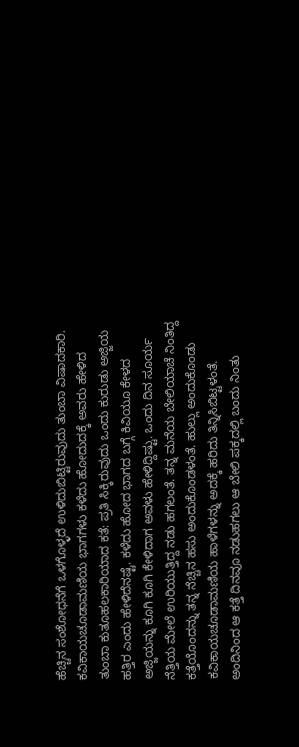ಹೆಚ್ಚಿನ ಸಂಶೋಧನೆಗೆ ಒಳಗೊಳ್ಳದೆ ಉಳಿದುಬಿಟ್ಟಿರುವುದು ತುಂಬಾ ವಿಷಾದಕಾರಿ.
ಕವಿಕಾಯಚೂಡಾಮಣಿಯ ಭಾಗಗಳು ಕಳೆದು ಹೋದುದಕ್ಕೆ ಅವರು ಹೇಳಿದ ತುಂಬಾ ಕುತೂಹಲಕಾರಿಯಾದ ಕತೆ: ಪ್ರತಿ ಸಿಕ್ಕಿರುವುದು ಒಂದು ಕುರುಡು ಅಜ್ಜಿಯ ಹತ್ತಿರ ಎಂದು ಹೇಳಿದೆನಷ್ಟೆ. ಕಳೆದು ಹೋದ ಭಾಗದ ಬಗ್ಗೆ ಕಿವಿಯೂ ಕೇಳದ ಅಜ್ಜಿಯನ್ನು ಕೂಗಿ ಕೂಗಿ ಕೇಳಿದಾಗ ಅವಳು ಹೇಳಿದ್ದಿಷ್ಟು. ಒಂದು ದಿನ ಸೂರ್ಯ ನೆತ್ತಿಯ ಮೇಲೆ ಉರಿಯುತ್ತಿದ್ದ ನಡು ಹಗಲಂತೆ. ತನ್ನ ಮನೆಯ ಬೇಲಿಯಾಚೆ ನಿಂತಿದ್ದ ಕತ್ತೆಯೊಂದನ್ನು ತನ್ನ ನೆಚ್ಚಿನ ಹಸು ಅಂದುಕೊಂಡಳಂತೆ. ಹುಲ್ಲು ಅಂದುಕೊಂಡು ಕವಿಕಾಯಚೂಡಾಮಣಿಯ ಹಾಳೆಗಳನ್ನು ಅದಕ್ಕೆ ಹರಿದು ತಿನ್ನಿಸಿಬಿಟ್ಟಳಂತೆ. ಅಂದಿನಿಂದ ಆ ಕತ್ತೆ ದಿನವೂ ನಡುಹಗಲು ಆ ಬೇಲಿ ಪಕ್ಕದಲ್ಲಿ ಬಂದು ನಿಂತು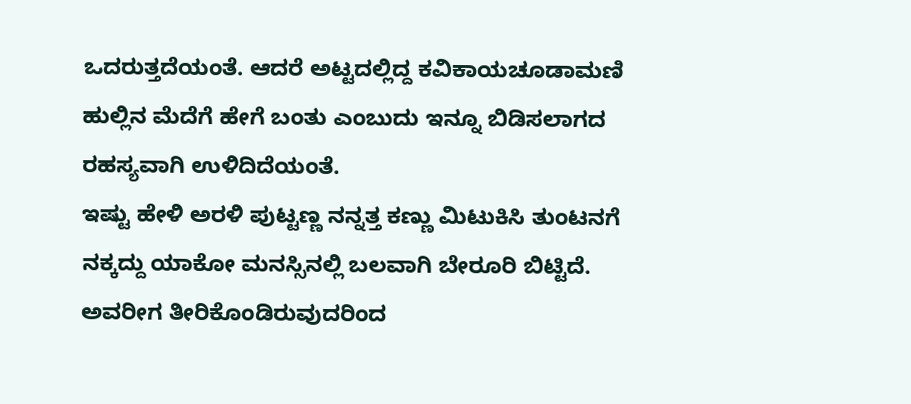ಒದರುತ್ತದೆಯಂತೆ. ಆದರೆ ಅಟ್ಟದಲ್ಲಿದ್ದ ಕವಿಕಾಯಚೂಡಾಮಣಿ ಹುಲ್ಲಿನ ಮೆದೆಗೆ ಹೇಗೆ ಬಂತು ಎಂಬುದು ಇನ್ನೂ ಬಿಡಿಸಲಾಗದ ರಹಸ್ಯವಾಗಿ ಉಳಿದಿದೆಯಂತೆ.
ಇಷ್ಟು ಹೇಳಿ ಅರಳಿ ಪುಟ್ಟಣ್ಣ ನನ್ನತ್ತ ಕಣ್ಣು ಮಿಟುಕಿಸಿ ತುಂಟನಗೆ ನಕ್ಕದ್ದು ಯಾಕೋ ಮನಸ್ಸಿನಲ್ಲಿ ಬಲವಾಗಿ ಬೇರೂರಿ ಬಿಟ್ಟಿದೆ. ಅವರೀಗ ತೀರಿಕೊಂಡಿರುವುದರಿಂದ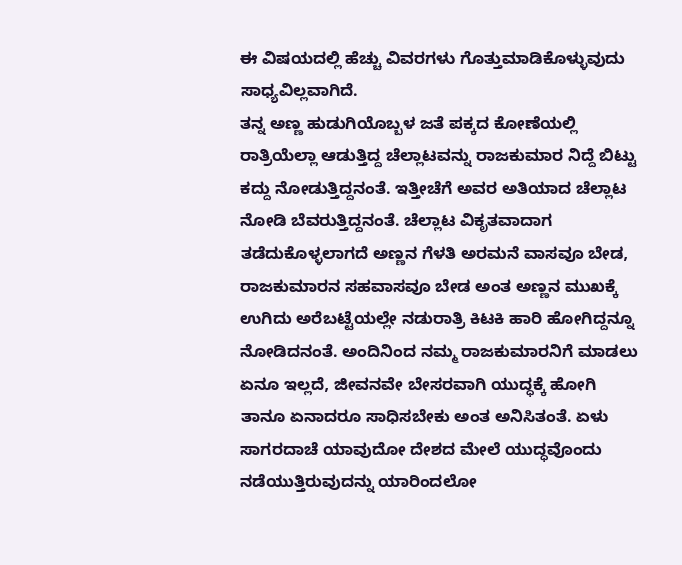ಈ ವಿಷಯದಲ್ಲಿ ಹೆಚ್ಚು ವಿವರಗಳು ಗೊತ್ತುಮಾಡಿಕೊಳ್ಳುವುದು ಸಾಧ್ಯವಿಲ್ಲವಾಗಿದೆ.
ತನ್ನ ಅಣ್ಣ ಹುಡುಗಿಯೊಬ್ಬಳ ಜತೆ ಪಕ್ಕದ ಕೋಣೆಯಲ್ಲಿ ರಾತ್ರಿಯೆಲ್ಲಾ ಆಡುತ್ತಿದ್ದ ಚೆಲ್ಲಾಟವನ್ನು ರಾಜಕುಮಾರ ನಿದ್ದೆ ಬಿಟ್ಟು ಕದ್ದು ನೋಡುತ್ತಿದ್ದನಂತೆ. ಇತ್ತೀಚೆಗೆ ಅವರ ಅತಿಯಾದ ಚೆಲ್ಲಾಟ ನೋಡಿ ಬೆವರುತ್ತಿದ್ದನಂತೆ. ಚೆಲ್ಲಾಟ ವಿಕೃತವಾದಾಗ ತಡೆದುಕೊಳ್ಳಲಾಗದೆ ಅಣ್ಣನ ಗೆಳತಿ ಅರಮನೆ ವಾಸವೂ ಬೇಡ, ರಾಜಕುಮಾರನ ಸಹವಾಸವೂ ಬೇಡ ಅಂತ ಅಣ್ಣನ ಮುಖಕ್ಕೆ ಉಗಿದು ಅರೆಬಟ್ಟೆಯಲ್ಲೇ ನಡುರಾತ್ರಿ ಕಿಟಕಿ ಹಾರಿ ಹೋಗಿದ್ದನ್ನೂ ನೋಡಿದನಂತೆ. ಅಂದಿನಿಂದ ನಮ್ಮ ರಾಜಕುಮಾರನಿಗೆ ಮಾಡಲು ಏನೂ ಇಲ್ಲದೆ, ಜೀವನವೇ ಬೇಸರವಾಗಿ ಯುದ್ಧಕ್ಕೆ ಹೋಗಿ ತಾನೂ ಏನಾದರೂ ಸಾಧಿಸಬೇಕು ಅಂತ ಅನಿಸಿತಂತೆ. ಏಳು ಸಾಗರದಾಚೆ ಯಾವುದೋ ದೇಶದ ಮೇಲೆ ಯುದ್ಧವೊಂದು ನಡೆಯುತ್ತಿರುವುದನ್ನು ಯಾರಿಂದಲೋ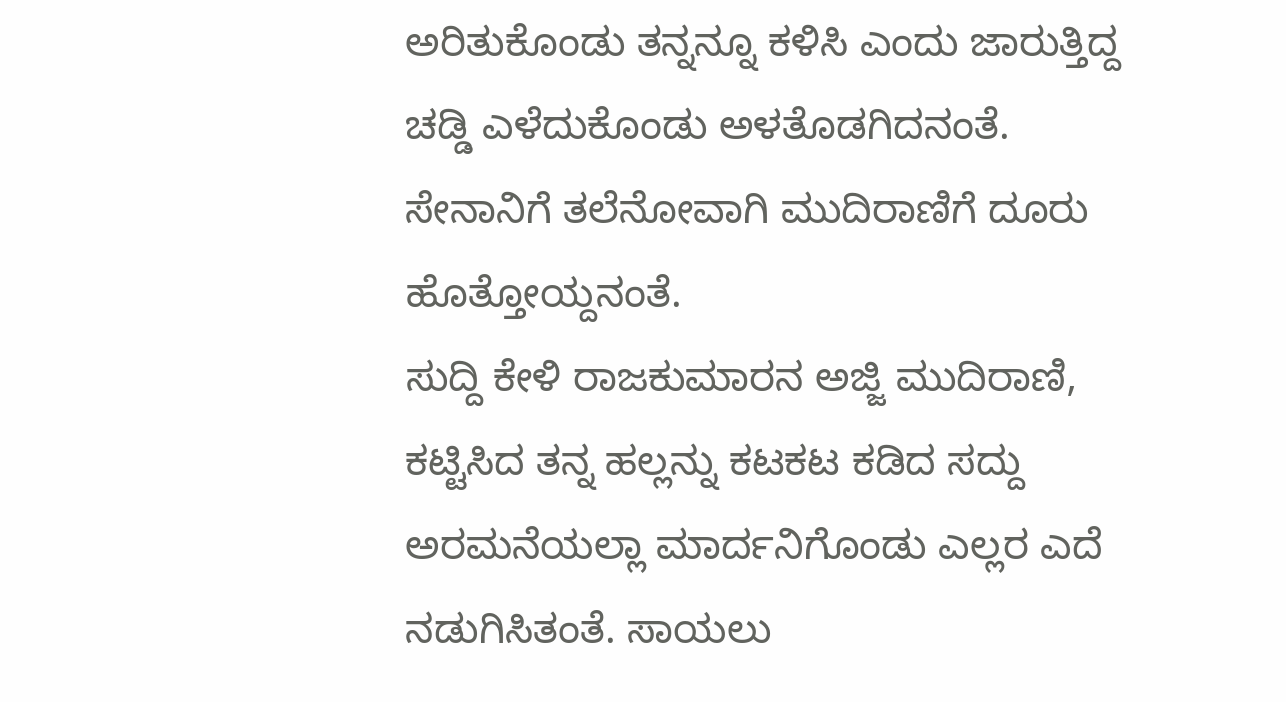ಅರಿತುಕೊಂಡು ತನ್ನನ್ನೂ ಕಳಿಸಿ ಎಂದು ಜಾರುತ್ತಿದ್ದ ಚಡ್ಡಿ ಎಳೆದುಕೊಂಡು ಅಳತೊಡಗಿದನಂತೆ. ಸೇನಾನಿಗೆ ತಲೆನೋವಾಗಿ ಮುದಿರಾಣಿಗೆ ದೂರು ಹೊತ್ತೋಯ್ದನಂತೆ.
ಸುದ್ದಿ ಕೇಳಿ ರಾಜಕುಮಾರನ ಅಜ್ಜಿ ಮುದಿರಾಣಿ, ಕಟ್ಟಿಸಿದ ತನ್ನ ಹಲ್ಲನ್ನು ಕಟಕಟ ಕಡಿದ ಸದ್ದು ಅರಮನೆಯಲ್ಲಾ ಮಾರ್ದನಿಗೊಂಡು ಎಲ್ಲರ ಎದೆ ನಡುಗಿಸಿತಂತೆ. ಸಾಯಲು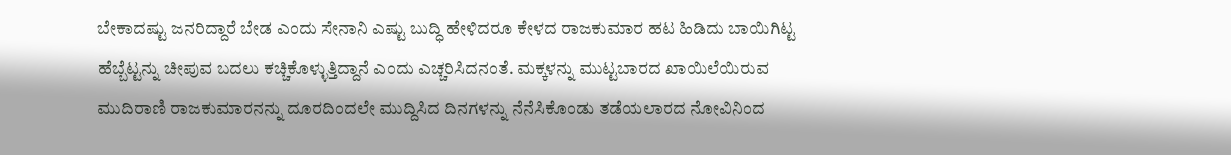ಬೇಕಾದಷ್ಟು ಜನರಿದ್ದಾರೆ ಬೇಡ ಎಂದು ಸೇನಾನಿ ಎಷ್ಟು ಬುದ್ಧಿ ಹೇಳಿದರೂ ಕೇಳದ ರಾಜಕುಮಾರ ಹಟ ಹಿಡಿದು ಬಾಯಿಗಿಟ್ಟ ಹೆಬ್ಬೆಟ್ಟನ್ನು ಚೀಪುವ ಬದಲು ಕಚ್ಚಿಕೊಳ್ಳುತ್ತಿದ್ದಾನೆ ಎಂದು ಎಚ್ಚರಿಸಿದನಂತೆ. ಮಕ್ಕಳನ್ನು ಮುಟ್ಟಬಾರದ ಖಾಯಿಲೆಯಿರುವ ಮುದಿರಾಣಿ ರಾಜಕುಮಾರನನ್ನು ದೂರದಿಂದಲೇ ಮುದ್ದಿಸಿದ ದಿನಗಳನ್ನು ನೆನೆಸಿಕೊಂಡು ತಡೆಯಲಾರದ ನೋವಿನಿಂದ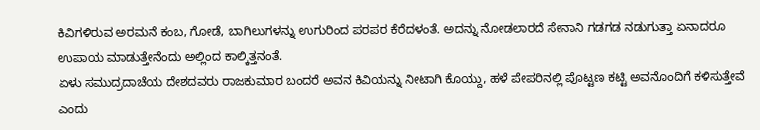ಕಿವಿಗಳಿರುವ ಅರಮನೆ ಕಂಬ, ಗೋಡೆ, ಬಾಗಿಲುಗಳನ್ನು ಉಗುರಿಂದ ಪರಪರ ಕೆರೆದಳಂತೆ. ಅದನ್ನು ನೋಡಲಾರದೆ ಸೇನಾನಿ ಗಡಗಡ ನಡುಗುತ್ತಾ ಏನಾದರೂ ಉಪಾಯ ಮಾಡುತ್ತೇನೆಂದು ಅಲ್ಲಿಂದ ಕಾಲ್ಕಿತ್ತನಂತೆ.
ಏಳು ಸಮುದ್ರದಾಚೆಯ ದೇಶದವರು ರಾಜಕುಮಾರ ಬಂದರೆ ಅವನ ಕಿವಿಯನ್ನು ನೀಟಾಗಿ ಕೊಯ್ದು, ಹಳೆ ಪೇಪರಿನಲ್ಲಿ ಪೊಟ್ಟಣ ಕಟ್ಟಿ ಅವನೊಂದಿಗೆ ಕಳಿಸುತ್ತೇವೆ ಎಂದು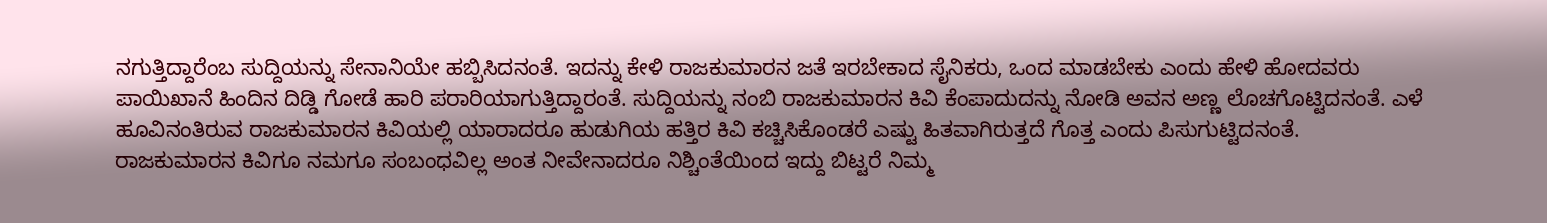ನಗುತ್ತಿದ್ದಾರೆಂಬ ಸುದ್ದಿಯನ್ನು ಸೇನಾನಿಯೇ ಹಬ್ಬಿಸಿದನಂತೆ. ಇದನ್ನು ಕೇಳಿ ರಾಜಕುಮಾರನ ಜತೆ ಇರಬೇಕಾದ ಸೈನಿಕರು, ಒಂದ ಮಾಡಬೇಕು ಎಂದು ಹೇಳಿ ಹೋದವರು ಪಾಯಿಖಾನೆ ಹಿಂದಿನ ದಿಡ್ಡಿ ಗೋಡೆ ಹಾರಿ ಪರಾರಿಯಾಗುತ್ತಿದ್ದಾರಂತೆ. ಸುದ್ದಿಯನ್ನು ನಂಬಿ ರಾಜಕುಮಾರನ ಕಿವಿ ಕೆಂಪಾದುದನ್ನು ನೋಡಿ ಅವನ ಅಣ್ಣ ಲೊಚಗೊಟ್ಟಿದನಂತೆ. ಎಳೆ ಹೂವಿನಂತಿರುವ ರಾಜಕುಮಾರನ ಕಿವಿಯಲ್ಲಿ ಯಾರಾದರೂ ಹುಡುಗಿಯ ಹತ್ತಿರ ಕಿವಿ ಕಚ್ಚಿಸಿಕೊಂಡರೆ ಎಷ್ಟು ಹಿತವಾಗಿರುತ್ತದೆ ಗೊತ್ತ ಎಂದು ಪಿಸುಗುಟ್ಟಿದನಂತೆ.
ರಾಜಕುಮಾರನ ಕಿವಿಗೂ ನಮಗೂ ಸಂಬಂಧವಿಲ್ಲ ಅಂತ ನೀವೇನಾದರೂ ನಿಶ್ಚಿಂತೆಯಿಂದ ಇದ್ದು ಬಿಟ್ಟರೆ ನಿಮ್ಮ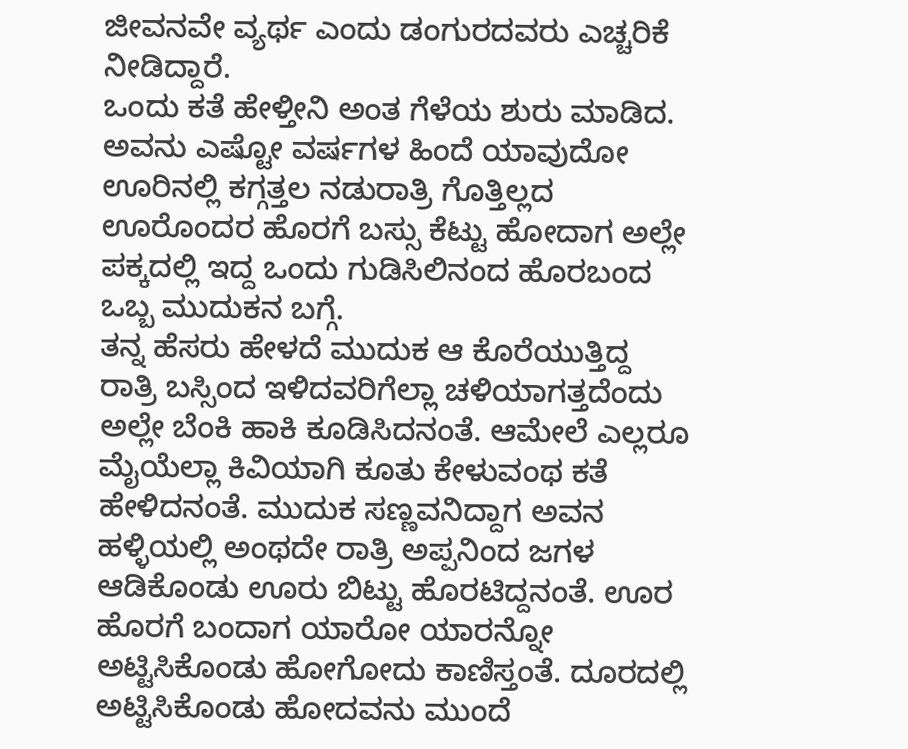ಜೀವನವೇ ವ್ಯರ್ಥ ಎಂದು ಡಂಗುರದವರು ಎಚ್ಚರಿಕೆ ನೀಡಿದ್ದಾರೆ.
ಒಂದು ಕತೆ ಹೇಳ್ತೀನಿ ಅಂತ ಗೆಳೆಯ ಶುರು ಮಾಡಿದ. ಅವನು ಎಷ್ಟೋ ವರ್ಷಗಳ ಹಿಂದೆ ಯಾವುದೋ ಊರಿನಲ್ಲಿ ಕಗ್ಗತ್ತಲ ನಡುರಾತ್ರಿ ಗೊತ್ತಿಲ್ಲದ ಊರೊಂದರ ಹೊರಗೆ ಬಸ್ಸು ಕೆಟ್ಟು ಹೋದಾಗ ಅಲ್ಲೇ ಪಕ್ಕದಲ್ಲಿ ಇದ್ದ ಒಂದು ಗುಡಿಸಿಲಿನಂದ ಹೊರಬಂದ ಒಬ್ಬ ಮುದುಕನ ಬಗ್ಗೆ.
ತನ್ನ ಹೆಸರು ಹೇಳದೆ ಮುದುಕ ಆ ಕೊರೆಯುತ್ತಿದ್ದ ರಾತ್ರಿ ಬಸ್ಸಿಂದ ಇಳಿದವರಿಗೆಲ್ಲಾ ಚಳಿಯಾಗತ್ತದೆಂದು ಅಲ್ಲೇ ಬೆಂಕಿ ಹಾಕಿ ಕೂಡಿಸಿದನಂತೆ. ಆಮೇಲೆ ಎಲ್ಲರೂ ಮೈಯೆಲ್ಲಾ ಕಿವಿಯಾಗಿ ಕೂತು ಕೇಳುವಂಥ ಕತೆ ಹೇಳಿದನಂತೆ. ಮುದುಕ ಸಣ್ಣವನಿದ್ದಾಗ ಅವನ ಹಳ್ಳಿಯಲ್ಲಿ ಅಂಥದೇ ರಾತ್ರಿ ಅಪ್ಪನಿಂದ ಜಗಳ ಆಡಿಕೊಂಡು ಊರು ಬಿಟ್ಟು ಹೊರಟಿದ್ದನಂತೆ. ಊರ ಹೊರಗೆ ಬಂದಾಗ ಯಾರೋ ಯಾರನ್ನೋ ಅಟ್ಟಿಸಿಕೊಂಡು ಹೋಗೋದು ಕಾಣಿಸ್ತಂತೆ. ದೂರದಲ್ಲಿ ಅಟ್ಟಿಸಿಕೊಂಡು ಹೋದವನು ಮುಂದೆ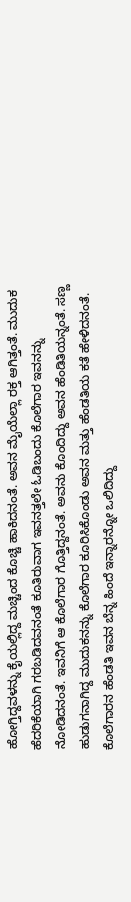ಹೋಗ್ತಿದ್ದವಳನ್ನು ಕೈಯಲ್ಲಿದ್ದ ಮಚ್ಚಿಂದ ಕೊಚ್ಚಿ ಹಾಕಿದನಂತೆ. ಅವನ ಮೈಯೆಲ್ಲಾ ರಕ್ತ ಆಗಿತ್ತಂತೆ. ಮುದುಕ ಹೆದರಿಕೆಯಾಗಿ ಗರಬಡಿದವನಂತೆ ಕೂತಿರುವಾಗ ಇವನತ್ತಲೇ ಓಡಿಬಂದು ಕೊಲೆಗಾರ ಇವನನ್ನು ನೋಡಿದನಂತೆ. ಇವನಿಗೆ ಆ ಕೊಲೆಗಾರ ಗೊತ್ತಿದ್ದನಂತೆ. ಅವನು ಕೊಂದಿದ್ದು ಅವನ ಹೆಂಡಿತಿಯನ್ನಂತೆ. ಸಣ್ಣ ಹುಡುಗನಾಗಿದ್ದ ಮುದುಕನನ್ನು ಕೊಲೆಗಾರ ಕೂರಿಸಿಕೊಂಡು ಅವನ ಮತ್ತು ಹೆಂಡತಿಯ ಕತೆ ಹೇಳಿದನಂತೆ. ಕೊಲೆಗಾರನ ಹೆಂಡತಿ ಇವನ ಬೆನ್ನ ಹಿಂದೆ ಇನ್ನಾರನ್ನೋ ಒಲಿದಿದ್ದು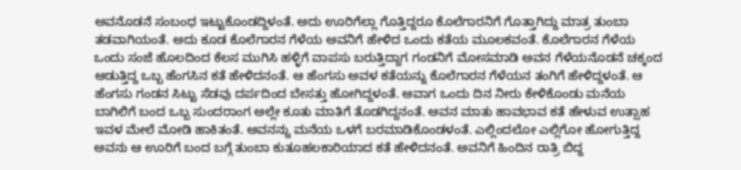ಅವನೊಡನೆ ಸಂಬಂಧ ಇಟ್ಟುಕೊಂಡದ್ದಿಳಂತೆ. ಅದು ಊರಿಗೆಲ್ಲಾ ಗೊತ್ತಿದ್ದರೂ ಕೊಲೆಗಾರನಿಗೆ ಗೊತ್ತಾಗಿದ್ದು ಮಾತ್ರ ತುಂಬಾ ತಡವಾಗಿಯಂತೆ. ಅದು ಕೂಡ ಕೊಲೆಗಾರನ ಗೆಳೆಯ ಅವನಿಗೆ ಹೇಳಿದ ಒಂದು ಕತೆಯ ಮೂಲಕವಂತೆ. ಕೊಲೆಗಾರನ ಗೆಳೆಯ ಒಂದು ಸಂಜೆ ಹೊಲದಿಂದ ಕೆಲಸ ಮುಗಿಸಿ ಹಳ್ಳಿಗೆ ವಾಪಸು ಬರುತ್ತಿದ್ದಾಗ ಗಂಡನಿಗೆ ಮೋಸಮಾಡಿ ಅವನ ಗೆಳೆಯನೊಡನೆ ಚಕ್ಕಂದ ಆಡುತ್ತಿದ್ದ ಒಬ್ಬ ಹೆಂಗಸಿನ ಕತೆ ಹೇಳಿದನಂತೆ. ಆ ಹೆಂಗಸು ಅವಳ ಕತೆಯನ್ನು ಕೊಲೆಗಾರನ ಗೆಳೆಯನ ತಂಗಿಗೆ ಹೇಳಿದ್ದಳಂತೆ. ಆ ಹೆಂಗಸು ಗಂಡನ ಸಿಟ್ಟು ಸೆಡವು ದರ್ಪದಿಂದ ಬೇಸತ್ತು ಹೋಗಿದ್ದಳಂತೆ. ಆವಾಗ ಒಂದು ದಿನ ನೀರು ಕೇಳಿಕೊಂಡು ಮನೆಯ ಬಾಗಿಲಿಗೆ ಬಂದ ಒಬ್ಬ ಸುಂದರಾಂಗ ಅಲ್ಲೇ ಕೂತು ಮಾತಿಗೆ ತೊಡಗಿದ್ದನಂತೆ. ಅವನ ಮಾತು ಹಾವಭಾವ ಕತೆ ಹೇಳುವ ಉತ್ಸಾಹ ಇವಳ ಮೇಲೆ ಮೋಡಿ ಹಾಕಿತಂತೆ. ಅವನನ್ನು ಮನೆಯ ಒಳಗೆ ಬರಮಾಡಿಕೊಂಡಳಂತೆ. ಎಲ್ಲಿಂದಲೋ ಎಲ್ಲಿಗೋ ಹೋಗುತ್ತಿದ್ದ ಅವನು ಆ ಊರಿಗೆ ಬಂದ ಬಗ್ಗೆ ತುಂಬಾ ಕುತೂಹಲಕಾರಿಯಾದ ಕತೆ ಹೇಳಿದನಂತೆ. ಅವನಿಗೆ ಹಿಂದಿನ ರಾತ್ರಿ ಬಿದ್ದ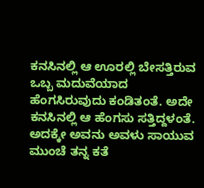ಕನಸಿನಲ್ಲಿ ಆ ಊರಲ್ಲಿ ಬೇಸತ್ತಿರುವ ಒಬ್ಬ ಮದುವೆಯಾದ ಹೆಂಗಸಿರುವುದು ಕಂಡಿತಂತೆ. ಅದೇ ಕನಸಿನಲ್ಲಿ ಆ ಹೆಂಗಸು ಸತ್ತಿದ್ದಳಂತೆ. ಅದಕ್ಕೇ ಅವನು ಅವಳು ಸಾಯುವ ಮುಂಚೆ ತನ್ನ ಕತೆ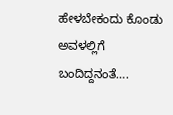ಹೇಳಬೇಕಂದು ಕೊಂಡು ಅವಳಲ್ಲಿಗೆ ಬಂದಿದ್ದನಂತೆ….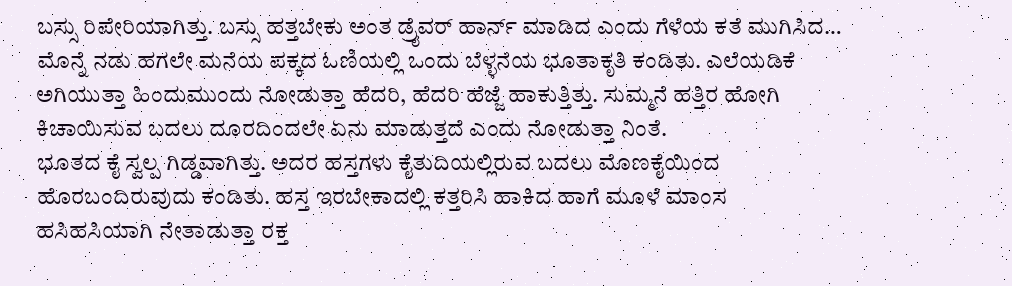ಬಸ್ಸು ರಿಪೇರಿಯಾಗಿತ್ತು. ಬಸ್ಸು ಹತ್ತಬೇಕು ಅಂತ ಡ್ರೈವರ್ ಹಾರ್ನ್ ಮಾಡಿದ ಎಂದು ಗೆಳೆಯ ಕತೆ ಮುಗಿಸಿದ…
ಮೊನ್ನೆ ನಡು ಹಗಲೇ ಮನೆಯ ಪಕ್ಕದ ಓಣಿಯಲ್ಲಿ ಒಂದು ಬೆಳ್ಳನೆಯ ಭೂತಾಕೃತಿ ಕಂಡಿತು. ಎಲೆಯಡಿಕೆ ಅಗಿಯುತ್ತಾ ಹಿಂದುಮುಂದು ನೋಡುತ್ತಾ ಹೆದರಿ, ಹೆದರಿ ಹೆಜ್ಜೆ ಹಾಕುತ್ತಿತ್ತು. ಸುಮ್ಮನೆ ಹತ್ತಿರ ಹೋಗಿ ಕಿಚಾಯಿಸುವ ಬದಲು ದೂರದಿಂದಲೇ ಏನು ಮಾಡುತ್ತದೆ ಎಂದು ನೋಡುತ್ತಾ ನಿಂತೆ.
ಭೂತದ ಕೈ ಸ್ವಲ್ಪ ಗಿಡ್ಡವಾಗಿತ್ತು. ಅದರ ಹಸ್ತಗಳು ಕೈತುದಿಯಲ್ಲಿರುವ ಬದಲು ಮೊಣಕೈಯಿಂದ ಹೊರಬಂದಿರುವುದು ಕಂಡಿತು. ಹಸ್ತ ಇರಬೇಕಾದಲ್ಲಿ ಕತ್ತರಿಸಿ ಹಾಕಿದ ಹಾಗೆ ಮೂಳೆ ಮಾಂಸ ಹಸಿಹಸಿಯಾಗಿ ನೇತಾಡುತ್ತಾ ರಕ್ತ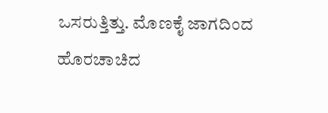ಒಸರುತ್ತಿತ್ತು. ಮೊಣಕೈ ಜಾಗದಿಂದ ಹೊರಚಾಚಿದ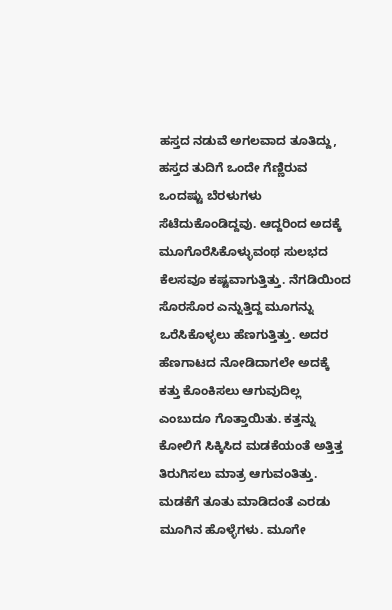ಹಸ್ತದ ನಡುವೆ ಅಗಲವಾದ ತೂತಿದ್ದು, ಹಸ್ತದ ತುದಿಗೆ ಒಂದೇ ಗೆಣ್ಣಿರುವ ಒಂದಷ್ಟು ಬೆರಳುಗಳು ಸೆಟೆದುಕೊಂಡಿದ್ದವು. ಆದ್ದರಿಂದ ಅದಕ್ಕೆ ಮೂಗೊರೆಸಿಕೊಳ್ಳುವಂಥ ಸುಲಭದ ಕೆಲಸವೂ ಕಷ್ಟವಾಗುತ್ತಿತ್ತು. ನೆಗಡಿಯಿಂದ ಸೊರಸೊರ ಎನ್ನುತ್ತಿದ್ದ ಮೂಗನ್ನು ಒರೆಸಿಕೊಳ್ಳಲು ಹೆಣಗುತ್ತಿತ್ತು. ಅದರ ಹೆಣಗಾಟದ ನೋಡಿದಾಗಲೇ ಅದಕ್ಕೆ ಕತ್ತು ಕೊಂಕಿಸಲು ಆಗುವುದಿಲ್ಲ ಎಂಬುದೂ ಗೊತ್ತಾಯಿತು. ಕತ್ತನ್ನು ಕೋಲಿಗೆ ಸಿಕ್ಕಿಸಿದ ಮಡಕೆಯಂತೆ ಅತ್ತಿತ್ತ ತಿರುಗಿಸಲು ಮಾತ್ರ ಆಗುವಂತಿತ್ತು. ಮಡಕೆಗೆ ತೂತು ಮಾಡಿದಂತೆ ಎರಡು ಮೂಗಿನ ಹೊಳ್ಳೆಗಳು. ಮೂಗೇ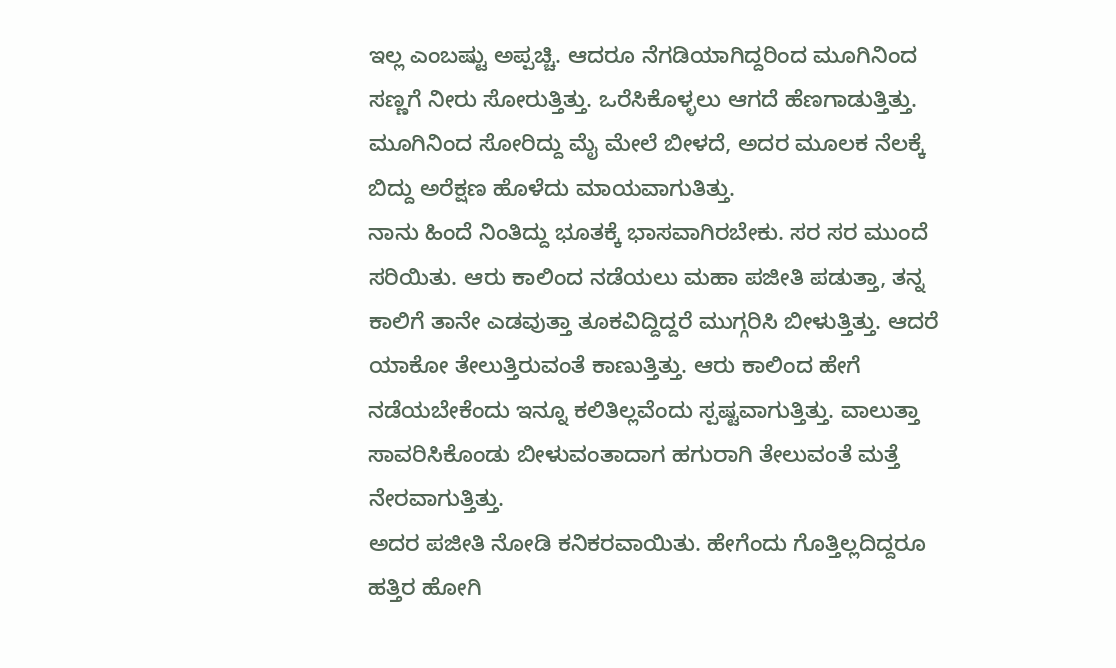ಇಲ್ಲ ಎಂಬಷ್ಟು ಅಪ್ಪಚ್ಚಿ. ಆದರೂ ನೆಗಡಿಯಾಗಿದ್ದರಿಂದ ಮೂಗಿನಿಂದ ಸಣ್ಣಗೆ ನೀರು ಸೋರುತ್ತಿತ್ತು. ಒರೆಸಿಕೊಳ್ಳಲು ಆಗದೆ ಹೆಣಗಾಡುತ್ತಿತ್ತು. ಮೂಗಿನಿಂದ ಸೋರಿದ್ದು ಮೈ ಮೇಲೆ ಬೀಳದೆ, ಅದರ ಮೂಲಕ ನೆಲಕ್ಕೆ ಬಿದ್ದು ಅರೆಕ್ಷಣ ಹೊಳೆದು ಮಾಯವಾಗುತಿತ್ತು.
ನಾನು ಹಿಂದೆ ನಿಂತಿದ್ದು ಭೂತಕ್ಕೆ ಭಾಸವಾಗಿರಬೇಕು. ಸರ ಸರ ಮುಂದೆ ಸರಿಯಿತು. ಆರು ಕಾಲಿಂದ ನಡೆಯಲು ಮಹಾ ಪಜೀತಿ ಪಡುತ್ತಾ, ತನ್ನ ಕಾಲಿಗೆ ತಾನೇ ಎಡವುತ್ತಾ ತೂಕವಿದ್ದಿದ್ದರೆ ಮುಗ್ಗರಿಸಿ ಬೀಳುತ್ತಿತ್ತು. ಆದರೆ ಯಾಕೋ ತೇಲುತ್ತಿರುವಂತೆ ಕಾಣುತ್ತಿತ್ತು. ಆರು ಕಾಲಿಂದ ಹೇಗೆ ನಡೆಯಬೇಕೆಂದು ಇನ್ನೂ ಕಲಿತಿಲ್ಲವೆಂದು ಸ್ಪಷ್ಟವಾಗುತ್ತಿತ್ತು. ವಾಲುತ್ತಾ ಸಾವರಿಸಿಕೊಂಡು ಬೀಳುವಂತಾದಾಗ ಹಗುರಾಗಿ ತೇಲುವಂತೆ ಮತ್ತೆ ನೇರವಾಗುತ್ತಿತ್ತು.
ಅದರ ಪಜೀತಿ ನೋಡಿ ಕನಿಕರವಾಯಿತು. ಹೇಗೆಂದು ಗೊತ್ತಿಲ್ಲದಿದ್ದರೂ ಹತ್ತಿರ ಹೋಗಿ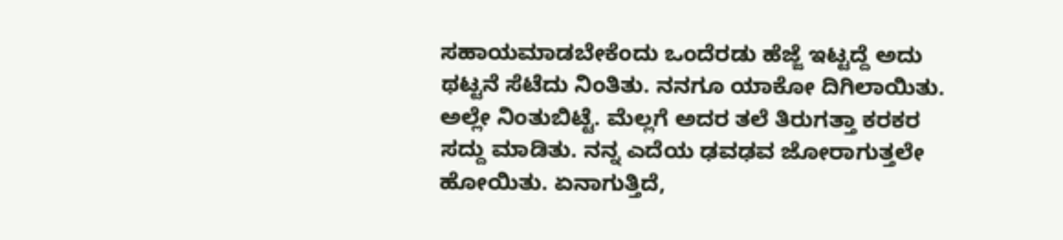ಸಹಾಯಮಾಡಬೇಕೆಂದು ಒಂದೆರಡು ಹೆಜ್ಜೆ ಇಟ್ಟದ್ದೆ ಅದು ಥಟ್ಟನೆ ಸೆಟೆದು ನಿಂತಿತು. ನನಗೂ ಯಾಕೋ ದಿಗಿಲಾಯಿತು. ಅಲ್ಲೇ ನಿಂತುಬಿಟ್ಟೆ. ಮೆಲ್ಲಗೆ ಅದರ ತಲೆ ತಿರುಗತ್ತಾ ಕರಕರ ಸದ್ದು ಮಾಡಿತು. ನನ್ನ ಎದೆಯ ಢವಢವ ಜೋರಾಗುತ್ತಲೇ ಹೋಯಿತು. ಏನಾಗುತ್ತಿದೆ,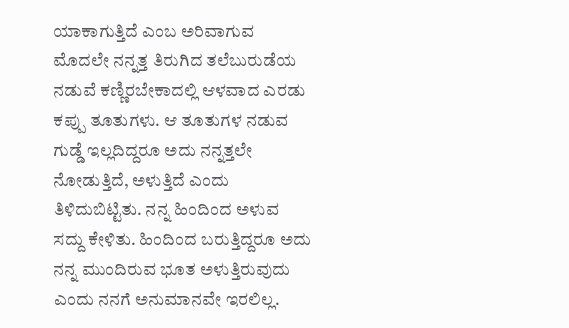ಯಾಕಾಗುತ್ತಿದೆ ಎಂಬ ಅರಿವಾಗುವ ಮೊದಲೇ ನನ್ನತ್ತ ತಿರುಗಿದ ತಲೆಬುರುಡೆಯ ನಡುವೆ ಕಣ್ಣಿರಬೇಕಾದಲ್ಲಿ ಆಳವಾದ ಎರಡು ಕಪ್ಪು ತೂತುಗಳು. ಆ ತೂತುಗಳ ನಡುವ ಗುಡ್ಡೆ ಇಲ್ಲದಿದ್ದರೂ ಅದು ನನ್ನತ್ತಲೇ ನೋಡುತ್ತಿದೆ, ಅಳುತ್ತಿದೆ ಎಂದು ತಿಳಿದುಬಿಟ್ಟಿತು. ನನ್ನ ಹಿಂದಿಂದ ಅಳುವ ಸದ್ದು ಕೇಳಿತು. ಹಿಂದಿಂದ ಬರುತ್ತಿದ್ದರೂ ಅದು ನನ್ನ ಮುಂದಿರುವ ಭೂತ ಅಳುತ್ತಿರುವುದು ಎಂದು ನನಗೆ ಅನುಮಾನವೇ ಇರಲಿಲ್ಲ.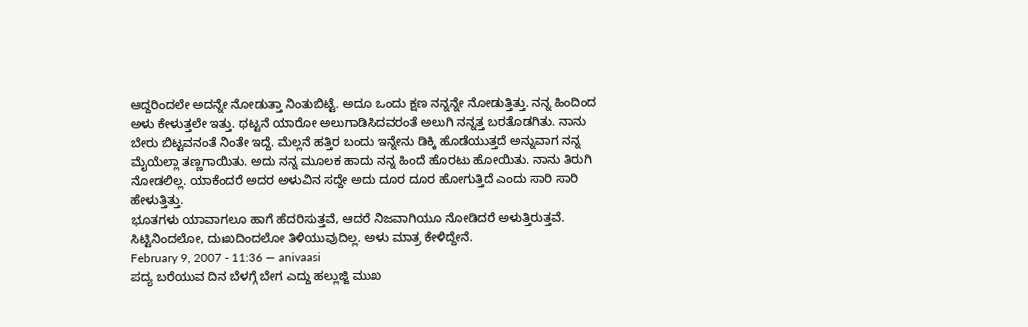ಆದ್ದರಿಂದಲೇ ಅದನ್ನೇ ನೋಡುತ್ತಾ ನಿಂತುಬಿಟ್ಟೆ. ಅದೂ ಒಂದು ಕ್ಷಣ ನನ್ನನ್ನೇ ನೋಡುತ್ತಿತ್ತು. ನನ್ನ ಹಿಂದಿಂದ ಅಳು ಕೇಳುತ್ತಲೇ ಇತ್ತು. ಥಟ್ಟನೆ ಯಾರೋ ಅಲುಗಾಡಿಸಿದವರಂತೆ ಅಲುಗಿ ನನ್ನತ್ತ ಬರತೊಡಗಿತು. ನಾನು ಬೇರು ಬಿಟ್ಟವನಂತೆ ನಿಂತೇ ಇದ್ದೆ. ಮೆಲ್ಲನೆ ಹತ್ತಿರ ಬಂದು ಇನ್ನೇನು ಡಿಕ್ಕಿ ಹೊಡೆಯುತ್ತದೆ ಅನ್ನುವಾಗ ನನ್ನ ಮೈಯೆಲ್ಲಾ ತಣ್ಣಗಾಯಿತು. ಅದು ನನ್ನ ಮೂಲಕ ಹಾದು ನನ್ನ ಹಿಂದೆ ಹೊರಟು ಹೋಯಿತು. ನಾನು ತಿರುಗಿ ನೋಡಲಿಲ್ಲ. ಯಾಕೆಂದರೆ ಅದರ ಅಳುವಿನ ಸದ್ದೇ ಅದು ದೂರ ದೂರ ಹೋಗುತ್ತಿದೆ ಎಂದು ಸಾರಿ ಸಾರಿ ಹೇಳುತ್ತಿತ್ತು.
ಭೂತಗಳು ಯಾವಾಗಲೂ ಹಾಗೆ ಹೆದರಿಸುತ್ತವೆ, ಆದರೆ ನಿಜವಾಗಿಯೂ ನೋಡಿದರೆ ಅಳುತ್ತಿರುತ್ತವೆ. ಸಿಟ್ಟಿನಿಂದಲೋ, ದುಃಖದಿಂದಲೋ ತಿಳಿಯುವುದಿಲ್ಲ. ಅಳು ಮಾತ್ರ ಕೇಳಿದ್ದೇನೆ.
February 9, 2007 - 11:36 — anivaasi
ಪದ್ಯ ಬರೆಯುವ ದಿನ ಬೆಳಗ್ಗೆ ಬೇಗ ಎದ್ದು ಹಲ್ಲುಜ್ಜಿ ಮುಖ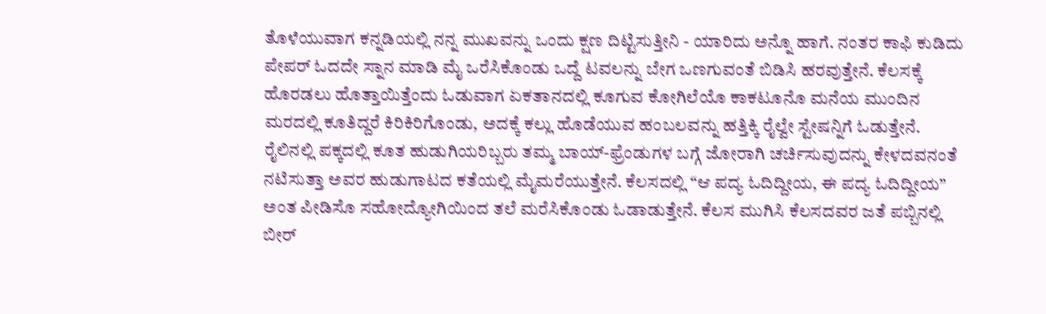ತೊಳೆಯುವಾಗ ಕನ್ನಡಿಯಲ್ಲಿ ನನ್ನ ಮುಖವನ್ನು ಒಂದು ಕ್ಷಣ ದಿಟ್ಟಿಸುತ್ತೀನಿ - ಯಾರಿದು ಅನ್ನೊ ಹಾಗೆ. ನಂತರ ಕಾಫಿ ಕುಡಿದು ಪೇಪರ್ ಓದದೇ ಸ್ನಾನ ಮಾಡಿ ಮೈ ಒರೆಸಿಕೊಂಡು ಒದ್ದೆ ಟವಲನ್ನು ಬೇಗ ಒಣಗುವಂತೆ ಬಿಡಿಸಿ ಹರವುತ್ತೇನೆ. ಕೆಲಸಕ್ಕೆ ಹೊರಡಲು ಹೊತ್ತಾಯಿತ್ತೆಂದು ಓಡುವಾಗ ಏಕತಾನದಲ್ಲಿ ಕೂಗುವ ಕೋಗಿಲೆಯೊ ಕಾಕಟೂನೊ ಮನೆಯ ಮುಂದಿನ ಮರದಲ್ಲಿ ಕೂತಿದ್ದರೆ ಕಿರಿಕಿರಿಗೊಂಡು, ಅದಕ್ಕೆ ಕಲ್ಲು ಹೊಡೆಯುವ ಹಂಬಲವನ್ನು ಹತ್ತಿಕ್ಕಿ ರೈಲ್ವೇ ಸ್ಟೇಷನ್ನಿಗೆ ಓಡುತ್ತೇನೆ. ರೈಲಿನಲ್ಲಿ ಪಕ್ಕದಲ್ಲಿ ಕೂತ ಹುಡುಗಿಯರಿಬ್ಬರು ತಮ್ಮ ಬಾಯ್-ಫ್ರೆಂಡುಗಳ ಬಗ್ಗೆ ಜೋರಾಗಿ ಚರ್ಚಿಸುವುದನ್ನು ಕೇಳದವನಂತೆ ನಟಿಸುತ್ತಾ ಅವರ ಹುಡುಗಾಟದ ಕತೆಯಲ್ಲಿ ಮೈಮರೆಯುತ್ತೇನೆ. ಕೆಲಸದಲ್ಲಿ “ಆ ಪದ್ಯ ಓದಿದ್ದೀಯ, ಈ ಪದ್ಯ ಓದಿದ್ದೀಯ” ಅಂತ ಪೀಡಿಸೊ ಸಹೋದ್ಯೋಗಿಯಿಂದ ತಲೆ ಮರೆಸಿಕೊಂಡು ಓಡಾಡುತ್ತೇನೆ. ಕೆಲಸ ಮುಗಿಸಿ ಕೆಲಸದವರ ಜತೆ ಪಬ್ಬಿನಲ್ಲಿ ಬೀರ್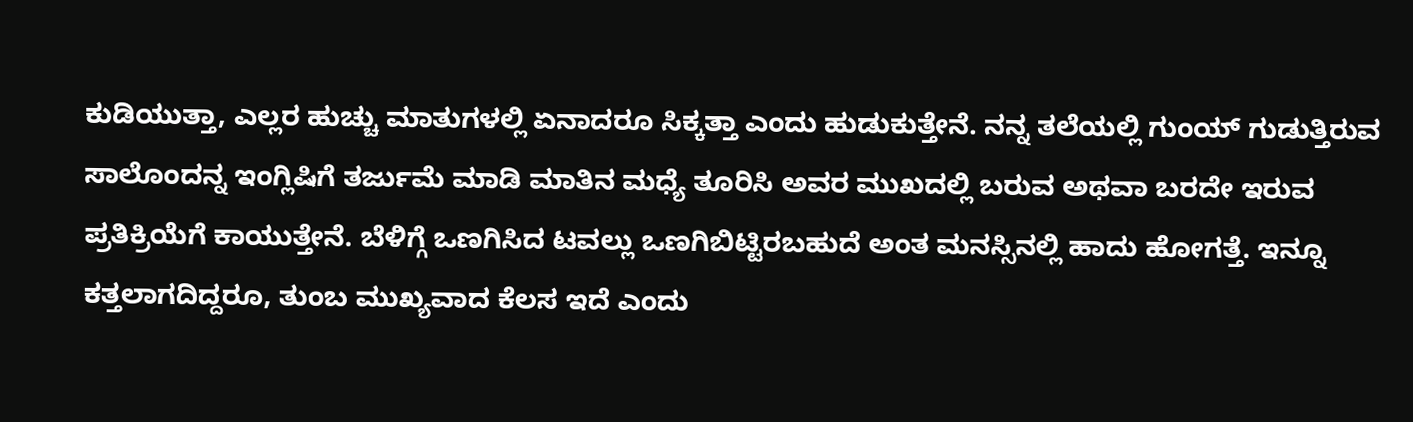ಕುಡಿಯುತ್ತಾ, ಎಲ್ಲರ ಹುಚ್ಚು ಮಾತುಗಳಲ್ಲಿ ಏನಾದರೂ ಸಿಕ್ಕತ್ತಾ ಎಂದು ಹುಡುಕುತ್ತೇನೆ. ನನ್ನ ತಲೆಯಲ್ಲಿ ಗುಂಯ್ ಗುಡುತ್ತಿರುವ ಸಾಲೊಂದನ್ನ ಇಂಗ್ಲಿಷಿಗೆ ತರ್ಜುಮೆ ಮಾಡಿ ಮಾತಿನ ಮಧ್ಯೆ ತೂರಿಸಿ ಅವರ ಮುಖದಲ್ಲಿ ಬರುವ ಅಥವಾ ಬರದೇ ಇರುವ ಪ್ರತಿಕ್ರಿಯೆಗೆ ಕಾಯುತ್ತೇನೆ. ಬೆಳಿಗ್ಗೆ ಒಣಗಿಸಿದ ಟವಲ್ಲು ಒಣಗಿಬಿಟ್ಟಿರಬಹುದೆ ಅಂತ ಮನಸ್ಸಿನಲ್ಲಿ ಹಾದು ಹೋಗತ್ತೆ. ಇನ್ನೂ ಕತ್ತಲಾಗದಿದ್ದರೂ, ತುಂಬ ಮುಖ್ಯವಾದ ಕೆಲಸ ಇದೆ ಎಂದು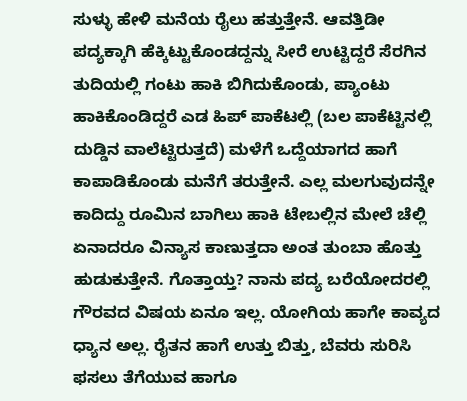ಸುಳ್ಳು ಹೇಳಿ ಮನೆಯ ರೈಲು ಹತ್ತುತ್ತೇನೆ. ಆವತ್ತಿಡೀ ಪದ್ಯಕ್ಕಾಗಿ ಹೆಕ್ಕಿಟ್ಟುಕೊಂಡದ್ದನ್ನು ಸೀರೆ ಉಟ್ಟಿದ್ದರೆ ಸೆರಗಿನ ತುದಿಯಲ್ಲಿ ಗಂಟು ಹಾಕಿ ಬಿಗಿದುಕೊಂಡು, ಪ್ಯಾಂಟು ಹಾಕಿಕೊಂಡಿದ್ದರೆ ಎಡ ಹಿಪ್ ಪಾಕೆಟಲ್ಲಿ (ಬಲ ಪಾಕೆಟ್ಟಿನಲ್ಲಿ ದುಡ್ಡಿನ ವಾಲೆಟ್ಟಿರುತ್ತದೆ) ಮಳೆಗೆ ಒದ್ದೆಯಾಗದ ಹಾಗೆ ಕಾಪಾಡಿಕೊಂಡು ಮನೆಗೆ ತರುತ್ತೇನೆ. ಎಲ್ಲ ಮಲಗುವುದನ್ನೇ ಕಾದಿದ್ದು ರೂಮಿನ ಬಾಗಿಲು ಹಾಕಿ ಟೇಬಲ್ಲಿನ ಮೇಲೆ ಚೆಲ್ಲಿ ಏನಾದರೂ ವಿನ್ಯಾಸ ಕಾಣುತ್ತದಾ ಅಂತ ತುಂಬಾ ಹೊತ್ತು ಹುಡುಕುತ್ತೇನೆ. ಗೊತ್ತಾಯ್ತ? ನಾನು ಪದ್ಯ ಬರೆಯೋದರಲ್ಲಿ ಗೌರವದ ವಿಷಯ ಏನೂ ಇಲ್ಲ. ಯೋಗಿಯ ಹಾಗೇ ಕಾವ್ಯದ ಧ್ಯಾನ ಅಲ್ಲ. ರೈತನ ಹಾಗೆ ಉತ್ತು ಬಿತ್ತು, ಬೆವರು ಸುರಿಸಿ ಫಸಲು ತೆಗೆಯುವ ಹಾಗೂ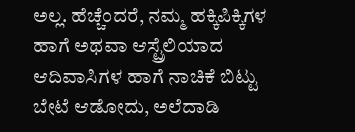ಅಲ್ಲ. ಹೆಚ್ಚೆಂದರೆ, ನಮ್ಮ ಹಕ್ಕಿಪಿಕ್ಕಿಗಳ ಹಾಗೆ ಅಥವಾ ಆಸ್ಟ್ರೆಲಿಯಾದ ಆದಿವಾಸಿಗಳ ಹಾಗೆ ನಾಚಿಕೆ ಬಿಟ್ಟು ಬೇಟೆ ಆಡೋದು, ಅಲೆದಾಡಿ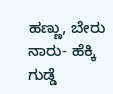ಹಣ್ಣು, ಬೇರು ನಾರು- ಹೆಕ್ಕಿ ಗುಡ್ಡೆ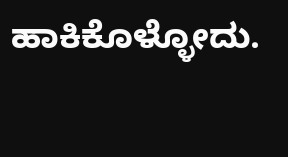ಹಾಕಿಕೊಳ್ಳೋದು.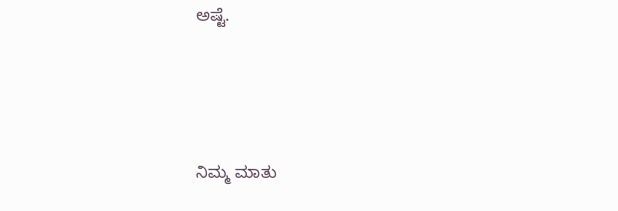ಅಷ್ಟೆ.





ನಿಮ್ಮ ಮಾತು